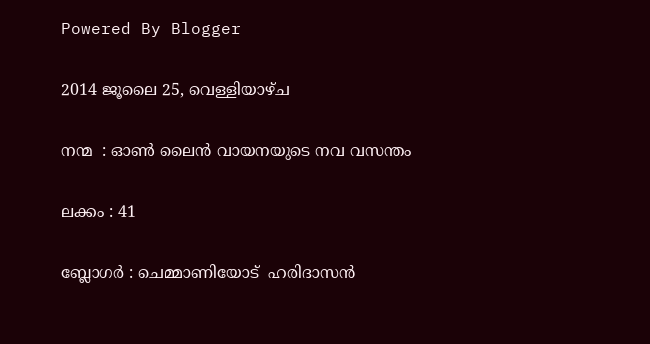Powered By Blogger

2014 ജൂലൈ 25, വെള്ളിയാഴ്‌ച

നന്മ  : ഓണ്‍ ലൈന്‍ വായനയുടെ നവ വസന്തം

ലക്കം : 41

ബ്ലോഗര്‍ : ചെമ്മാണിയോട്  ഹരിദാസന്‍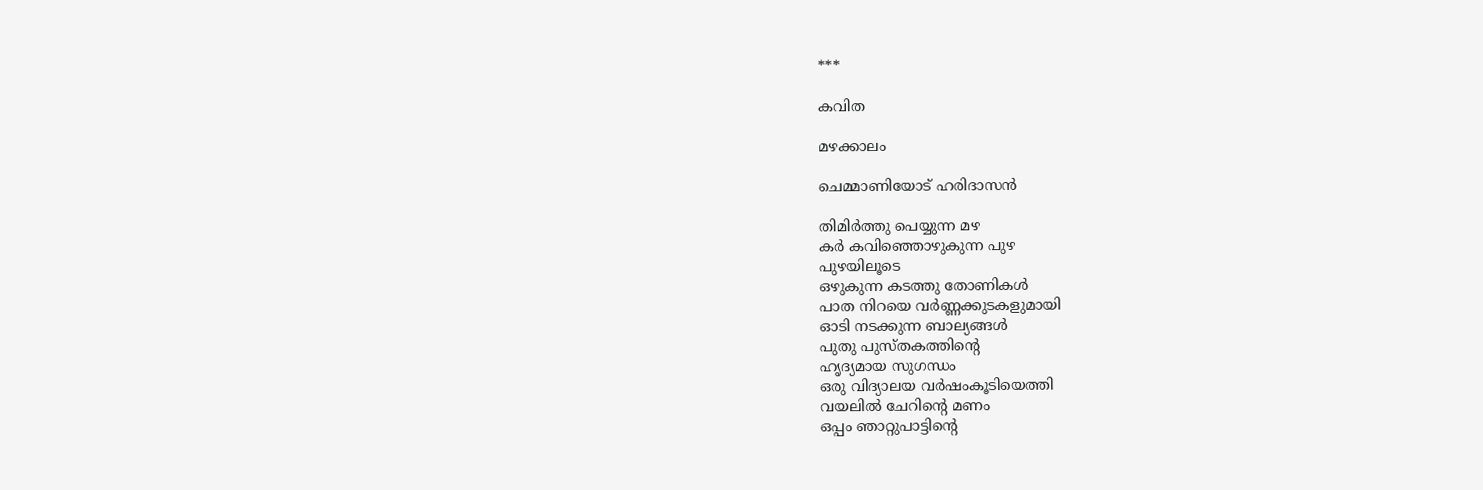***

കവിത

മഴക്കാലം

ചെമ്മാണിയോട് ഹരിദാസന്‍

തിമിര്‍ത്തു പെയ്യുന്ന മഴ
കര്‍ കവിഞ്ഞൊഴുകുന്ന പുഴ
പുഴയിലൂടെ
ഒഴുകുന്ന കടത്തു തോണികള്‍
പാത നിറയെ വര്‍ണ്ണക്കുടകളുമായി
ഓടി നടക്കുന്ന ബാല്യങ്ങള്‍
പുതു പുസ്തകത്തിന്റെ
ഹൃദ്യമായ സുഗന്ധം
ഒരു വിദ്യാലയ വര്‍ഷംകൂടിയെത്തി
വയലില്‍ ചേറിന്റെ മണം
ഒപ്പം ഞാറ്റുപാട്ടിന്റെ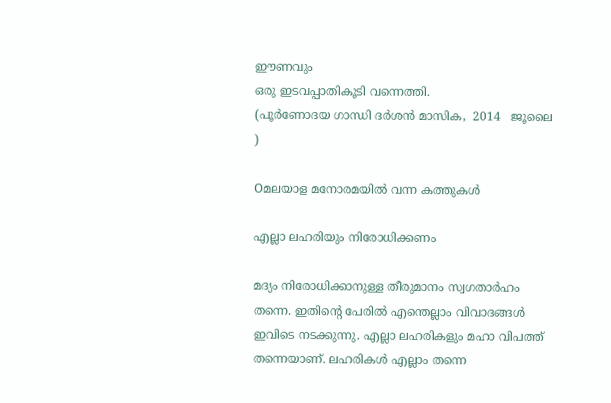ഈണവും
ഒരു ഇടവപ്പാതികൂടി വന്നെത്തി.
(പൂര്‍ണോദയ ഗാന്ധി ദര്‍ശന്‍ മാസിക,  2014   ജൂലൈ )

Oമലയാള മനോരമയില്‍ വന്ന കത്തുകള്‍

എല്ലാ ലഹരിയും നിരോധിക്കണം

മദ്യം നിരോധിക്കാനുള്ള തീരുമാനം സ്വഗതാര്‍ഹം തന്നെ. ഇതിന്റെ പേരില്‍ എന്തെല്ലാം വിവാദങ്ങള്‍ ഇവിടെ നടക്കുന്നു. എല്ലാ ലഹരികളും മഹാ വിപത്ത് തന്നെയാണ്. ലഹരികള്‍ എല്ലാം തന്നെ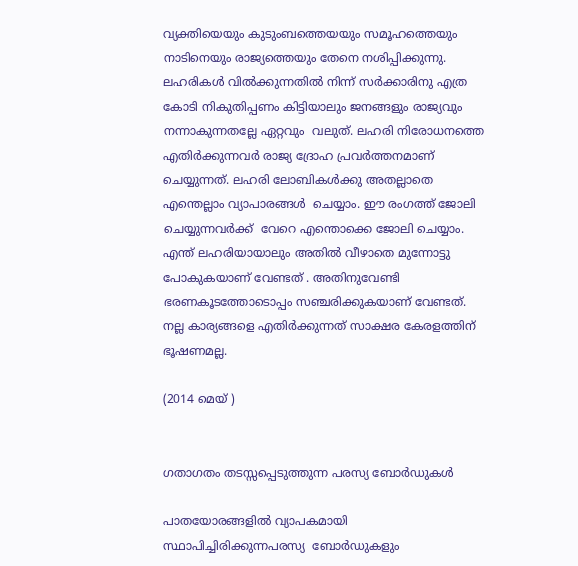വ്യക്തിയെയും കുടുംബത്തെയയും സമൂഹത്തെയും നാടിനെയും രാജ്യത്തെയും തേനെ നശിപ്പിക്കുന്നു. ലഹരികള്‍ വില്‍ക്കുന്നതില്‍ നിന്ന് സര്‍ക്കാരിനു എത്ര കോടി നികുതിപ്പണം കിട്ടിയാലും ജനങ്ങളും രാജ്യവും നന്നാകുന്നതല്ലേ ഏറ്റവും  വലുത്. ലഹരി നിരോധനത്തെ എതിര്‍ക്കുന്നവര്‍ രാജ്യ ദ്രോഹ പ്രവര്‍ത്തനമാണ് ചെയ്യുന്നത്. ലഹരി ലോബികള്‍ക്കു അതല്ലാതെ എന്തെല്ലാം വ്യാപാരങ്ങള്‍  ചെയ്യാം. ഈ രംഗത്ത്‌ ജോലി ചെയ്യുന്നവര്‍ക്ക്  വേറെ എന്തൊക്കെ ജോലി ചെയ്യാം. എന്ത് ലഹരിയായാലും അതില്‍ വീഴാതെ മുന്നോട്ടു പോകുകയാണ് വേണ്ടത് . അതിനുവേണ്ടി ഭരണകൂടത്തോടൊപ്പം സഞ്ചരിക്കുകയാണ് വേണ്ടത്. നല്ല കാര്യങ്ങളെ എതിര്‍ക്കുന്നത് സാക്ഷര കേരളത്തിന് ഭൂഷണമല്ല.

(2014 മെയ്‌ )


ഗതാഗതം തടസ്സപ്പെടുത്തുന്ന പരസ്യ ബോര്‍ഡുകള്‍

പാതയോരങ്ങളില്‍ വ്യാപകമായി സ്ഥാപിച്ചിരിക്കുന്നപരസ്യ  ബോര്‍ഡുകളും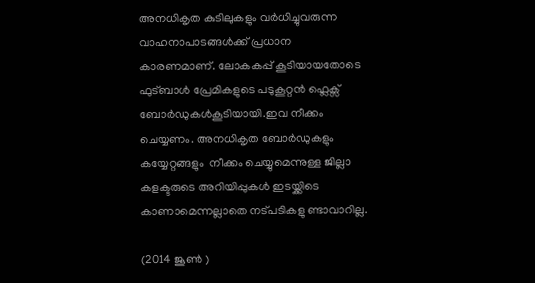അനധികൃത കുടിലുകളും വര്‍ധിച്ചുവരുന്ന വാഹനാപാടങ്ങള്‍ക്ക് പ്രധാന  കാരണമാണ്. ലോകകപ്പ് കൂടിയായതോടെ ഫുട്ബാള്‍ പ്രേമികളുടെ പടുകൂറ്റന്‍ ഫ്ലെക്സ് ബോര്‍ഡുകള്‍കൂടിയായി.ഇവ നീക്കം ചെയ്യണം. അനധികൃത ബോര്‍ഡുകളും കയ്യേറ്റങ്ങളും  നീക്കം ചെയ്യുമെന്നുള്ള ജില്ലാ കളക്ടരുടെ അറിയിപ്പുകള്‍ ഇടയ്ക്കിടെ കാണാമെന്നല്ലാതെ നട്പടികളു ണ്ടാവാറില്ല.

(2014 ജൂണ്‍ )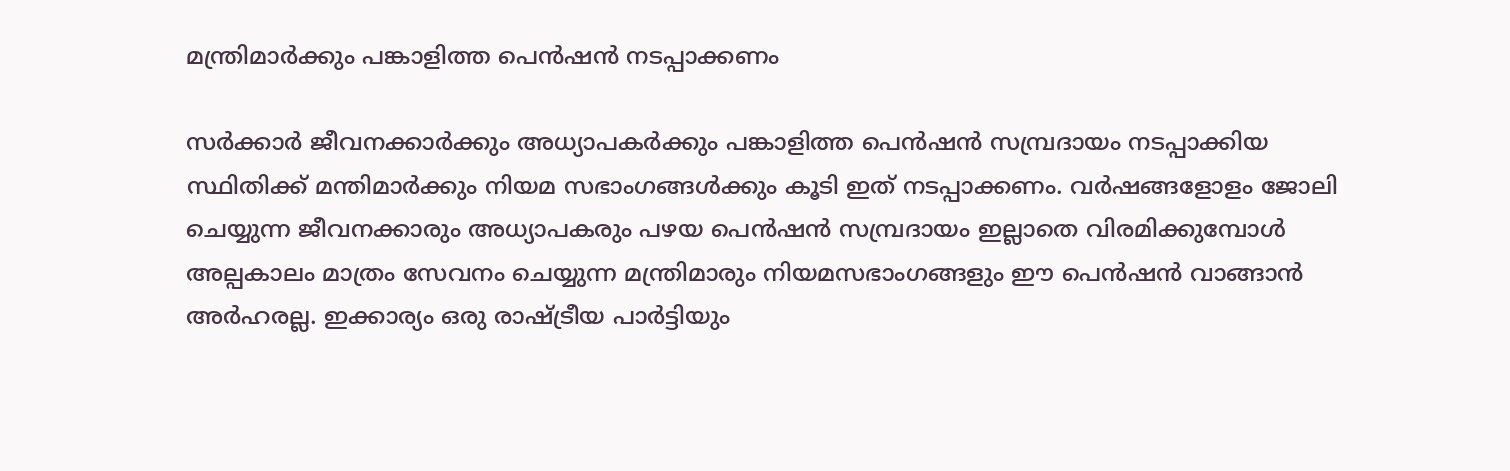മന്ത്രിമാര്‍ക്കും പങ്കാളിത്ത പെന്‍ഷന്‍ നടപ്പാക്കണം

സര്‍ക്കാര്‍ ജീവനക്കാര്‍ക്കും അധ്യാപകര്‍ക്കും പങ്കാളിത്ത പെന്‍ഷന്‍ സമ്പ്രദായം നടപ്പാക്കിയ സ്ഥിതിക്ക് മന്തിമാര്‍ക്കും നിയമ സഭാംഗങ്ങള്‍ക്കും കൂടി ഇത് നടപ്പാക്കണം. വര്‍ഷങ്ങളോളം ജോലി ചെയ്യുന്ന ജീവനക്കാരും അധ്യാപകരും പഴയ പെന്‍ഷന്‍ സമ്പ്രദായം ഇല്ലാതെ വിരമിക്കുമ്പോള്‍ അല്പകാലം മാത്രം സേവനം ചെയ്യുന്ന മന്ത്രിമാരും നിയമസഭാംഗങ്ങളും ഈ പെന്‍ഷന്‍ വാങ്ങാന്‍ അര്‍ഹരല്ല. ഇക്കാര്യം ഒരു രാഷ്ട്രീയ പാര്‍ട്ടിയും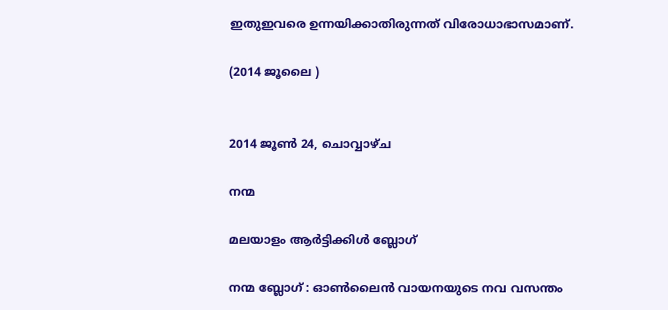ഇതുഇവരെ ഉന്നയിക്കാതിരുന്നത് വിരോധാഭാസമാണ്.

(2014 ജൂലൈ )


2014 ജൂൺ 24, ചൊവ്വാഴ്ച

നന്മ

മലയാളം ആര്‍ട്ടിക്കിള്‍ ബ്ലോഗ്‌

നന്മ ബ്ലോഗ്‌ : ഓണ്‍ലൈന്‍ വായനയുടെ നവ വസന്തം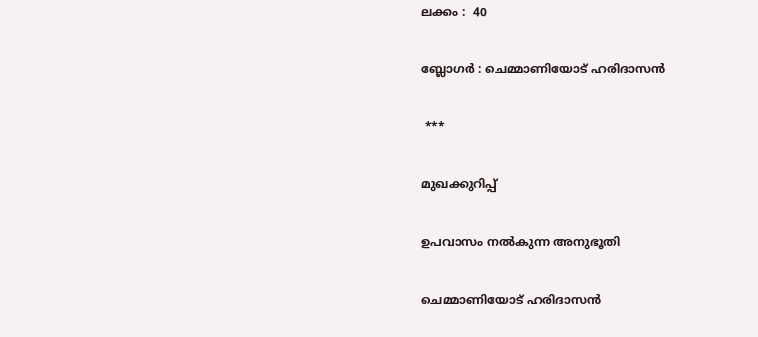ലക്കം :  40

ബ്ലോഗര്‍ : ചെമ്മാണിയോട് ഹരിദാസന്‍

 ***

മുഖക്കുറിപ്പ്‌

ഉപവാസം നല്‍കുന്ന അനുഭൂതി

ചെമ്മാണിയോട് ഹരിദാസന്‍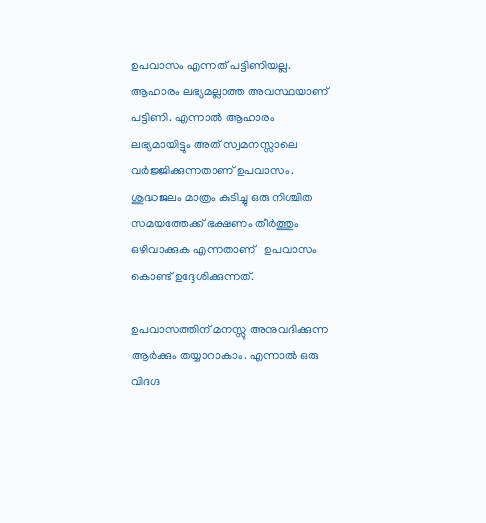ഉപവാസം എന്നത് പട്ടിണിയല്ല. ആഹാരം ലഭ്യമല്ലാത്ത അവസ്ഥയാണ് പട്ടിണി. എന്നാല്‍ ആഹാരം ലഭ്യമായിട്ടും അത് സ്വമനസ്സാലെ   വര്‍ജ്ജിക്കുന്നതാണ് ഉപവാസം.  ശുദ്ധജലം മാത്രം കുടിച്ചു ഒരു നിശ്ചിത സമയത്തേക്ക് ഭക്ഷണം തീര്‍ത്തും ഒഴിവാക്കുക എന്നതാണ്   ഉപവാസം കൊണ്ട് ഉദ്ദേശിക്കുന്നത്.

ഉപവാസത്തിന് മനസ്സു അനുവദിക്കുന്ന ആര്‍ക്കും തയ്യാറാകാം. എന്നാല്‍ ഒരു വിദഗ്ദ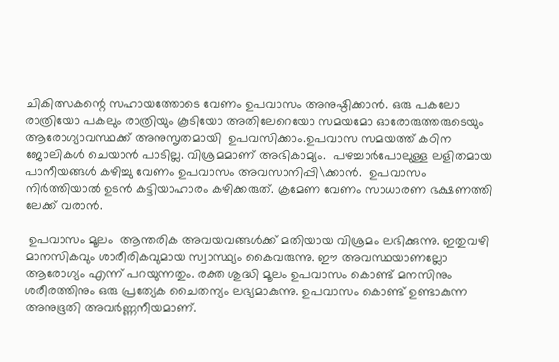ചികിത്സകന്റെ സഹായത്തോടെ വേണം ഉപവാസം അനുഷ്ഠിക്കാന്‍. ഒരു പകലോ രാത്രിയോ പകലും രാത്രിയും കൂടിയോ അതിലേറെയോ സമയമോ ഓരോരുത്തരുടെയും  ആരോഗ്യാവസ്ഥക്ക് അനുസൃതമായി  ഉപവസിക്കാം.ഉപവാസ സമയത്ത് കഠിന ജോലികള്‍ ചെയാന്‍ പാടില്ല. വിശ്രമമാണ് അഭികാമ്യം.  പഴച്ചാര്‍പോലുള്ള ലളിതമായ പാനീയങ്ങള്‍ കഴിച്ചു വേണം ഉപവാസം അവസാനിപ്പി\ക്കാന്‍.  ഉപവാസം നിര്‍ത്തിയാല്‍ ഉടന്‍ കട്ടിയാഹാരം കഴിക്കരുത്. ക്രമേണ വേണം സാധാരണ ഭക്ഷണത്തി ലേക്ക് വരാന്‍.

 ഉപവാസം മൂലം  ആന്തരിക അവയവങ്ങള്‍ക്ക് മതിയായ വിശ്രമം ലഭിക്കുന്നു. ഇതുവഴി മാനസികവും ശാരീരികവുമായ സ്വാസ്ഥ്യം കൈവരുന്നു. ഈ അവസ്ഥയാണല്ലോ ആരോഗ്യം എന്ന് പറയുന്നതും. രക്ത ശുദ്ധി മൂലം ഉപവാസം കൊണ്ട് മനസിനും ശരീരത്തിനും ഒരു പ്രത്യേക ചൈതന്യം ലഭ്യമാകുന്നു. ഉപവാസം കൊണ്ട് ഉണ്ടാകുന്ന  അനുഭൂതി അവര്‍ണ്ണനീയമാണ്.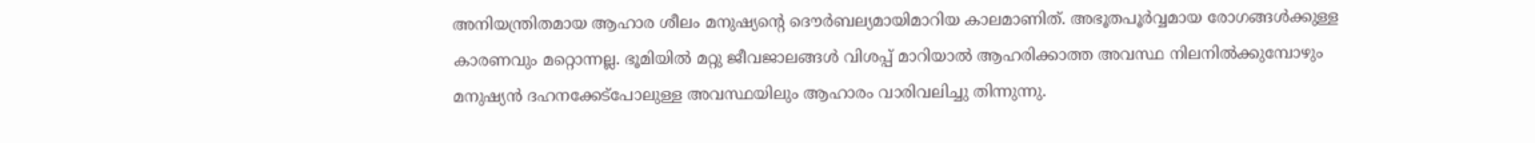അനിയന്ത്രിതമായ ആഹാര ശീലം മനുഷ്യന്റെ ദൌര്‍ബല്യമായിമാറിയ കാലമാണിത്. അഭൂതപൂര്‍വ്വമായ രോഗങ്ങള്‍ക്കുള്ള കാരണവും മറ്റൊന്നല്ല. ഭൂമിയില്‍ മറ്റു ജീവജാലങ്ങള്‍ വിശപ്പ്‌ മാറിയാല്‍ ആഹരിക്കാത്ത അവസ്ഥ നിലനില്‍ക്കുമ്പോഴും മനുഷ്യന്‍ ദഹനക്കേട്പോലുള്ള അവസ്ഥയിലും ആഹാരം വാരിവലിച്ചു തിന്നുന്നു.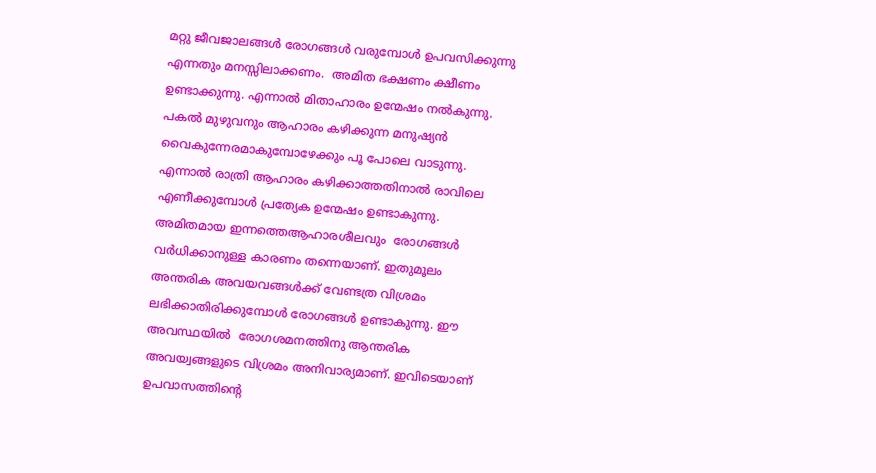മറ്റു ജീവജാലങ്ങള്‍ രോഗങ്ങള്‍ വരുമ്പോള്‍ ഉപവസിക്കുന്നു എന്നതും മനസ്സിലാക്കണം.  അമിത ഭക്ഷണം ക്ഷീണം ഉണ്ടാക്കുന്നു. എന്നാല്‍ മിതാഹാരം ഉന്മേഷം നല്‍കുന്നു. പകല്‍ മുഴുവനും ആഹാരം കഴിക്കുന്ന മനുഷ്യന്‍ വൈകുന്നേരമാകുമ്പോഴേക്കും പൂ പോലെ വാടുന്നു. എന്നാല്‍ രാത്രി ആഹാരം കഴിക്കാത്തതിനാല്‍ രാവിലെ എണീക്കുമ്പോള്‍ പ്രത്യേക ഉന്മേഷം ഉണ്ടാകുന്നു.  അമിതമായ ഇന്നത്തെആഹാരശീലവും  രോഗങ്ങള്‍ വര്‍ധിക്കാനുള്ള കാരണം തന്നെയാണ്. ഇതുമൂലം അന്തരിക അവയവങ്ങള്‍ക്ക് വേണ്ടത്ര വിശ്രമം ലഭിക്കാതിരിക്കുമ്പോള്‍ രോഗങ്ങള്‍ ഉണ്ടാകുന്നു. ഈ അവസ്ഥയില്‍  രോഗശമനത്തിനു ആന്തരിക അവയ്വങ്ങളുടെ വിശ്രമം അനിവാര്യമാണ്. ഇവിടെയാണ്‌ ഉപവാസത്തിന്റെ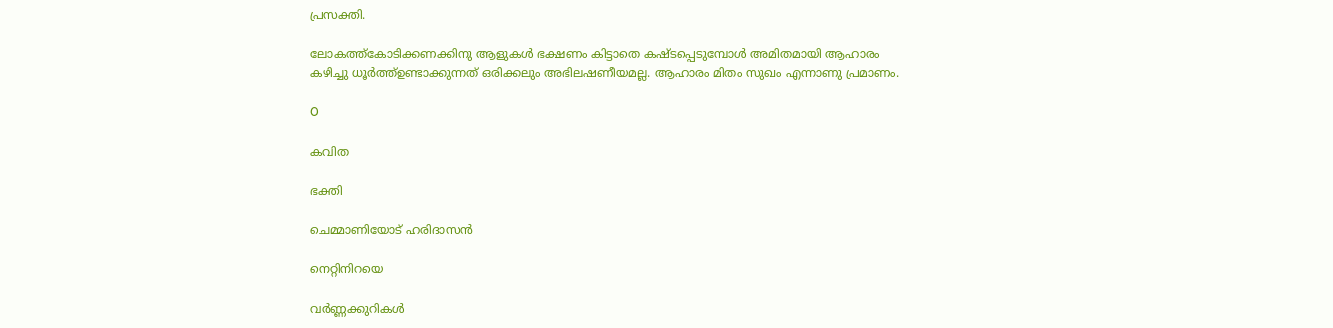പ്രസക്തി.

ലോകത്ത്കോടിക്കണക്കിനു ആളുകള്‍ ഭക്ഷണം കിട്ടാതെ കഷ്ടപ്പെടുമ്പോള്‍ അമിതമായി ആഹാരം കഴിച്ചു ധൂര്‍ത്ത്ഉണ്ടാക്കുന്നത് ഒരിക്കലും അഭിലഷണീയമല്ല. ആഹാരം മിതം സുഖം എന്നാണു പ്രമാണം.

O

കവിത

ഭക്തി

ചെമ്മാണിയോട് ഹരിദാസന്‍

നെറ്റിനിറയെ

വര്‍ണ്ണക്കുറികള്‍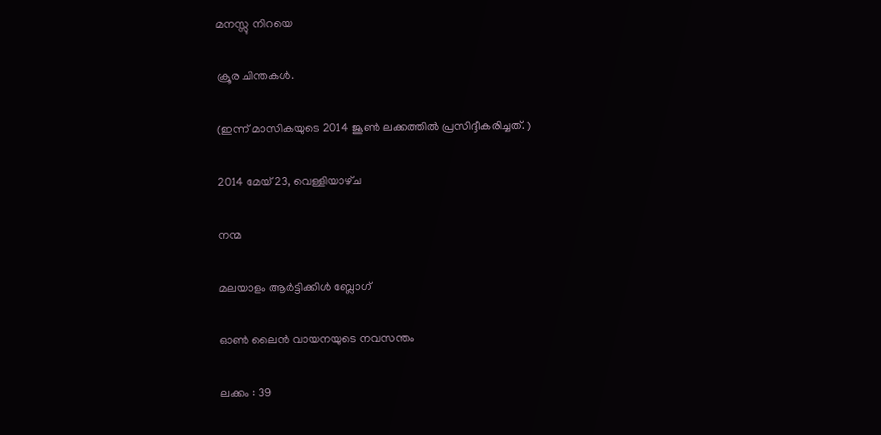മനസ്സു നിറയെ

ക്രൂര ചിന്തകള്‍.

(ഇന്ന് മാസികയുടെ 2014 ജൂണ്‍ ലക്കത്തില്‍ പ്രസിദ്ദീകരിച്ചത്. )

2014 മേയ് 23, വെള്ളിയാഴ്‌ച

നന്മ

മലയാളം ആര്‍ട്ടിക്കിള്‍ ബ്ലോഗ്‌

ഓണ്‍ ലൈന്‍ വായനയുടെ നവസന്തം

ലക്കം : 39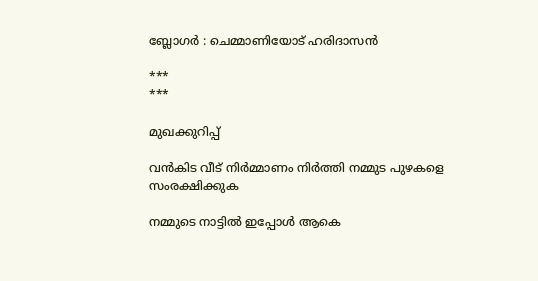ബ്ലോഗര്‍ : ചെമ്മാണിയോട് ഹരിദാസന്‍

***
***

മുഖക്കുറിപ്പ്‌

വന്‍കിട വീട് നിര്‍മ്മാണം നിര്‍ത്തി നമ്മുട പുഴകളെ സംരക്ഷിക്കുക

നമ്മുടെ നാട്ടില്‍ ഇപ്പോള്‍ ആകെ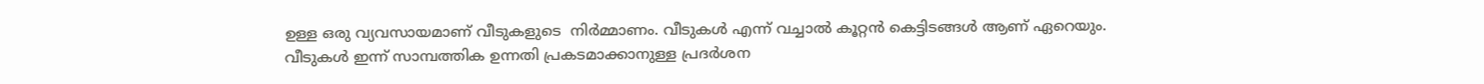ഉള്ള ഒരു വ്യവസായമാണ്‌ വീടുകളുടെ  നിര്‍മ്മാണം. വീടുകള്‍ എന്ന് വച്ചാല്‍ കൂറ്റന്‍ കെട്ടിടങ്ങള്‍ ആണ് ഏറെയും.
വീടുകള്‍ ഇന്ന് സാമ്പത്തിക ഉന്നതി പ്രകടമാക്കാനുള്ള പ്രദര്‍ശന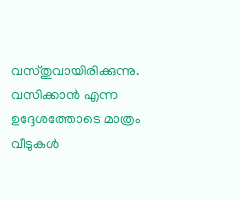വസ്തുവായിരിക്കുന്നു. വസിക്കാന്‍ എന്ന ഉദ്ദേശത്തോടെ മാത്രം വീടുകള്‍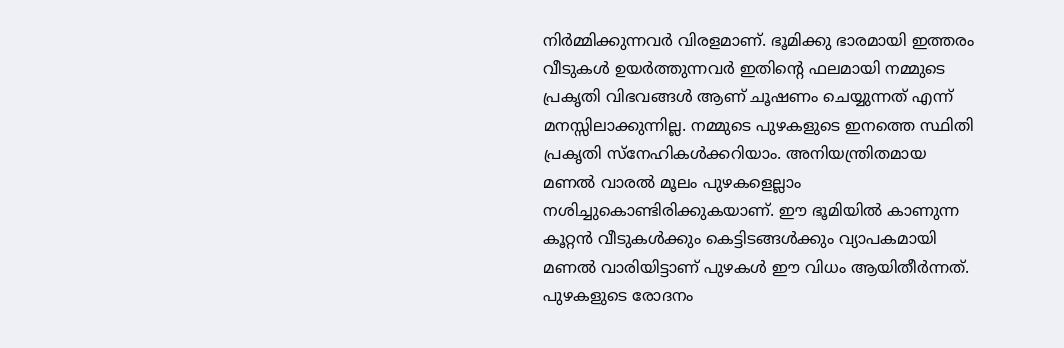നിര്‍മ്മിക്കുന്നവര്‍ വിരളമാണ്. ഭൂമിക്കു ഭാരമായി ഇത്തരം വീടുകള്‍ ഉയര്‍ത്തുന്നവര്‍ ഇതിന്റെ ഫലമായി നമ്മുടെ പ്രകൃതി വിഭവങ്ങള്‍ ആണ് ചൂഷണം ചെയ്യുന്നത് എന്ന് മനസ്സിലാക്കുന്നില്ല. നമ്മുടെ പുഴകളുടെ ഇനത്തെ സ്ഥിതി പ്രകൃതി സ്നേഹികള്‍ക്കറിയാം. അനിയന്ത്രിതമായ മണല്‍ വാരല്‍ മൂലം പുഴകളെല്ലാം നശിച്ചുകൊണ്ടിരിക്കുകയാണ്. ഈ ഭൂമിയില്‍ കാണുന്ന കൂറ്റന്‍ വീടുകള്‍ക്കും കെട്ടിടങ്ങള്‍ക്കും വ്യാപകമായി മണല്‍ വാരിയിട്ടാണ് പുഴകള്‍ ഈ വിധം ആയിതീര്‍ന്നത്. പുഴകളുടെ രോദനം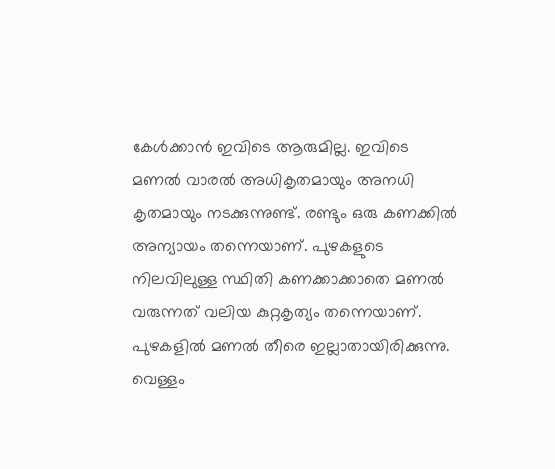കേള്‍ക്കാന്‍ ഇവിടെ ആരുമില്ല. ഇവിടെ മണല്‍ വാരല്‍ അധികൃതമായും അനധി കൃതമായും നടക്കുന്നുണ്ട്. രണ്ടും ഒരു കണക്കില്‍ അന്യായം തന്നെയാണ്. പുഴകളുടെ നിലവിലുള്ള സ്ഥിതി കണക്കാക്കാതെ മണല്‍ വരുന്നത് വലിയ കുറ്റകൃത്യം തന്നെയാണ്. പുഴകളില്‍ മണല്‍ തീരെ ഇല്ലാതായിരിക്കുന്നു. വെള്ളം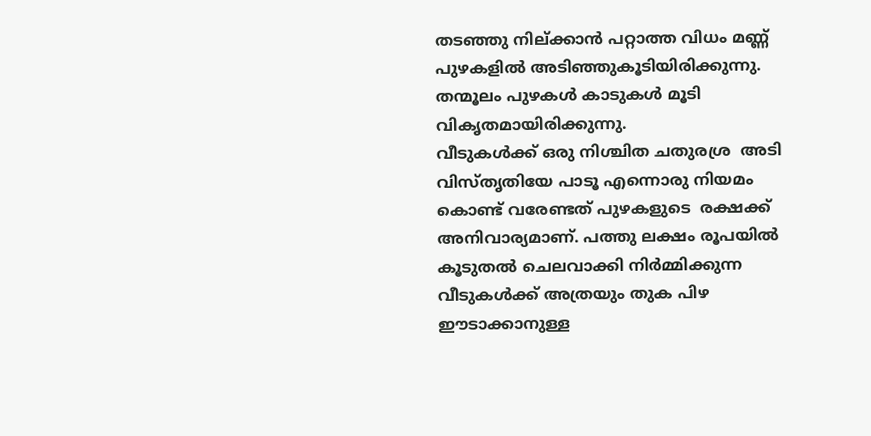തടഞ്ഞു നില്ക്കാന്‍ പറ്റാത്ത വിധം മണ്ണ് പുഴകളില്‍ അടിഞ്ഞുകൂടിയിരിക്കുന്നു. തന്മൂലം പുഴകള്‍ കാടുകള്‍ മൂടി വികൃതമായിരിക്കുന്നു.
വീടുകള്‍ക്ക് ഒരു നിശ്ചിത ചതുരശ്ര  അടി വിസ്തൃതിയേ പാടൂ എന്നൊരു നിയമം കൊണ്ട് വരേണ്ടത് പുഴകളുടെ  രക്ഷക്ക്   അനിവാര്യമാണ്. പത്തു ലക്ഷം രൂപയില്‍ കൂടുതല്‍ ചെലവാക്കി നിര്‍മ്മിക്കുന്ന വീടുകള്‍ക്ക് അത്രയും തുക പിഴ ഈടാക്കാനുള്ള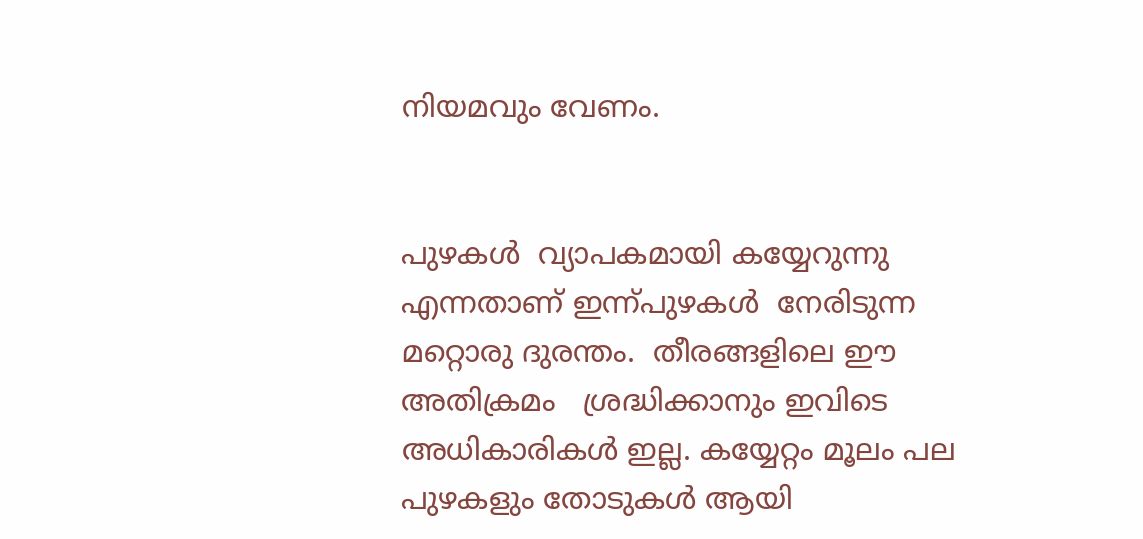നിയമവും വേണം.


പുഴകള്‍  വ്യാപകമായി കയ്യേറുന്നു എന്നതാണ് ഇന്ന്പുഴകള്‍  നേരിടുന്ന മറ്റൊരു ദുരന്തം.  തീരങ്ങളിലെ ഈ അതിക്രമം   ശ്രദ്ധിക്കാനും ഇവിടെ അധികാരികള്‍ ഇല്ല. കയ്യേറ്റം മൂലം പല പുഴകളും തോടുകള്‍ ആയി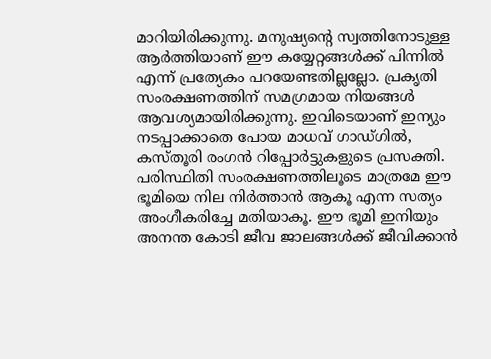മാറിയിരിക്കുന്നു. മനുഷ്യന്റെ സ്വത്തിനോടുള്ള ആര്‍ത്തിയാണ് ഈ കയ്യേറ്റങ്ങള്‍ക്ക് പിന്നില്‍ എന്ന് പ്രത്യേകം പറയേണ്ടതില്ലല്ലോ. പ്രകൃതി സംരക്ഷണത്തിന് സമഗ്രമായ നിയങ്ങള്‍ ആവശ്യമായിരിക്കുന്നു. ഇവിടെയാണ്‌ ഇന്യും നടപ്പാക്കാതെ പോയ മാധവ് ഗാഡ്ഗില്‍, കസ്തൂരി രംഗന്‍ റിപ്പോര്‍ട്ടുകളുടെ പ്രസക്തി.  പരിസ്ഥിതി സംരക്ഷണത്തിലൂടെ മാത്രമേ ഈ ഭൂമിയെ നില നിര്‍ത്താന്‍ ആകൂ എന്ന സത്യം അംഗീകരിച്ചേ മതിയാകൂ. ഈ ഭൂമി ഇനിയും അനന്ത കോടി ജീവ ജാലങ്ങള്‍ക്ക് ജീവിക്കാന്‍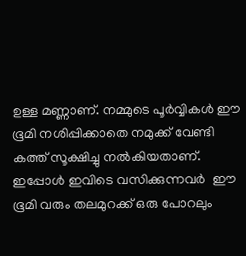ഉള്ള മണ്ണാണ്. നമ്മുടെ പൂര്‍വ്വികള്‍ ഈ ഭൂമി നശിപ്പിക്കാതെ നമുക്ക് വേണ്ടി കത്ത് സൂക്ഷിച്ചു നല്‍കിയതാണ്. ഇപ്പോള്‍ ഇവിടെ വസിക്കുന്നവര്‍  ഈ  ഭൂമി വരും തലമുറക്ക് ഒരു പോറലും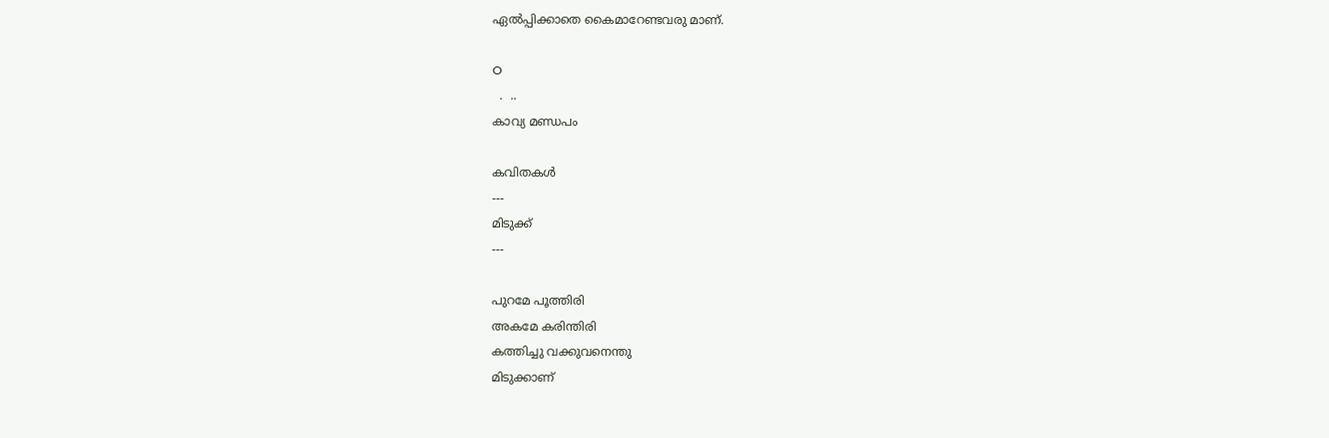ഏല്‍പ്പിക്കാതെ കൈമാറേണ്ടവരു മാണ്.

O
  .  ..
കാവ്യ മണ്ഡപം

കവിതകള്‍
---
മിടുക്ക്
---

പുറമേ പൂത്തിരി
അകമേ കരിന്തിരി
കത്തിച്ചു വക്കുവനെന്തു
മിടുക്കാണ്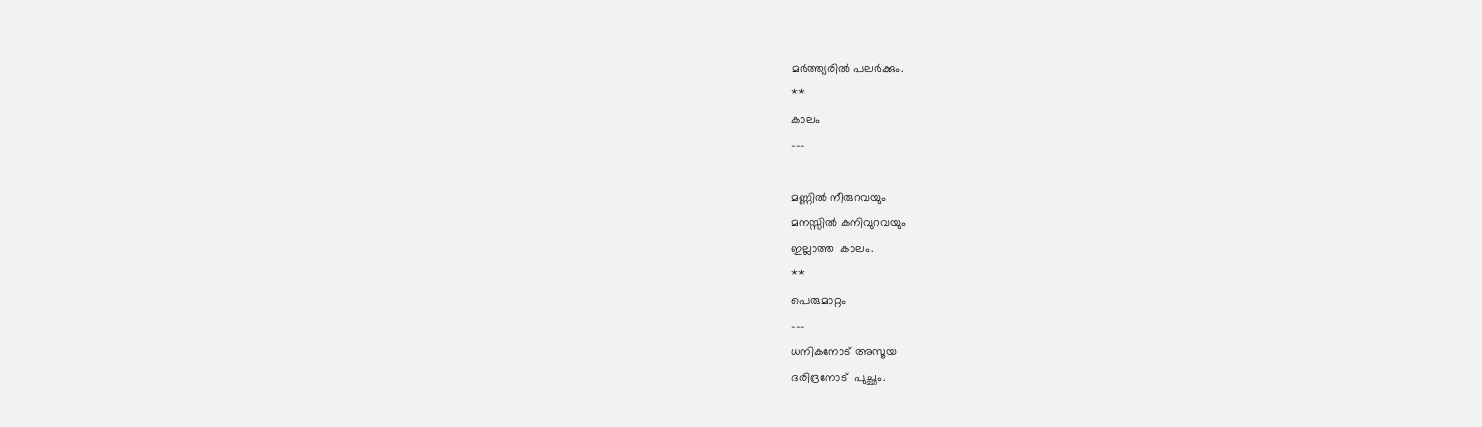മര്‍ത്ത്യരില്‍ പലര്‍ക്കും.
**
കാലം
---

മണ്ണില്‍ നീരുറവയും
മനസ്സില്‍ കനിവുറവയും
ഇല്ലാത്ത  കാലം.
**
പെരുമാറ്റം
---
ധനികനോട് അസൂയ
ദരിദ്രനോട്  പുച്ഛം.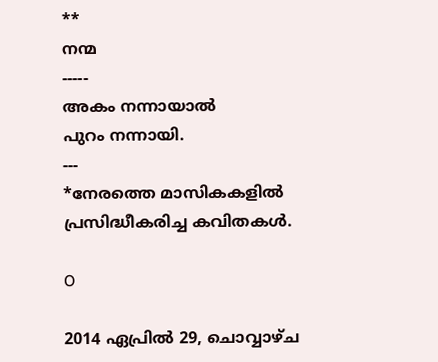**
നന്മ
-----
അകം നന്നായാല്‍
പുറം നന്നായി.
---
*നേരത്തെ മാസികകളില്‍ പ്രസിദ്ധീകരിച്ച കവിതകള്‍.

O

2014 ഏപ്രിൽ 29, ചൊവ്വാഴ്ച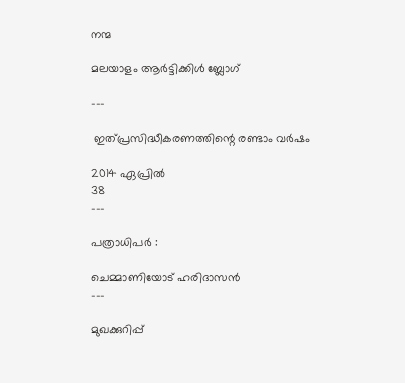നന്മ

മലയാളം ആര്‍ട്ടിക്കിള്‍ ബ്ലോഗ്‌

---

 ഇത്പ്രസിദ്ധീകരണത്തിന്റെ രണ്ടാം വര്‍ഷം

2014 ഏപ്രില്‍
38
---

പത്രാധിപര്‍ :

ചെമ്മാണിയോട് ഹരിദാസന്‍
---

മുഖക്കുറിപ്പ്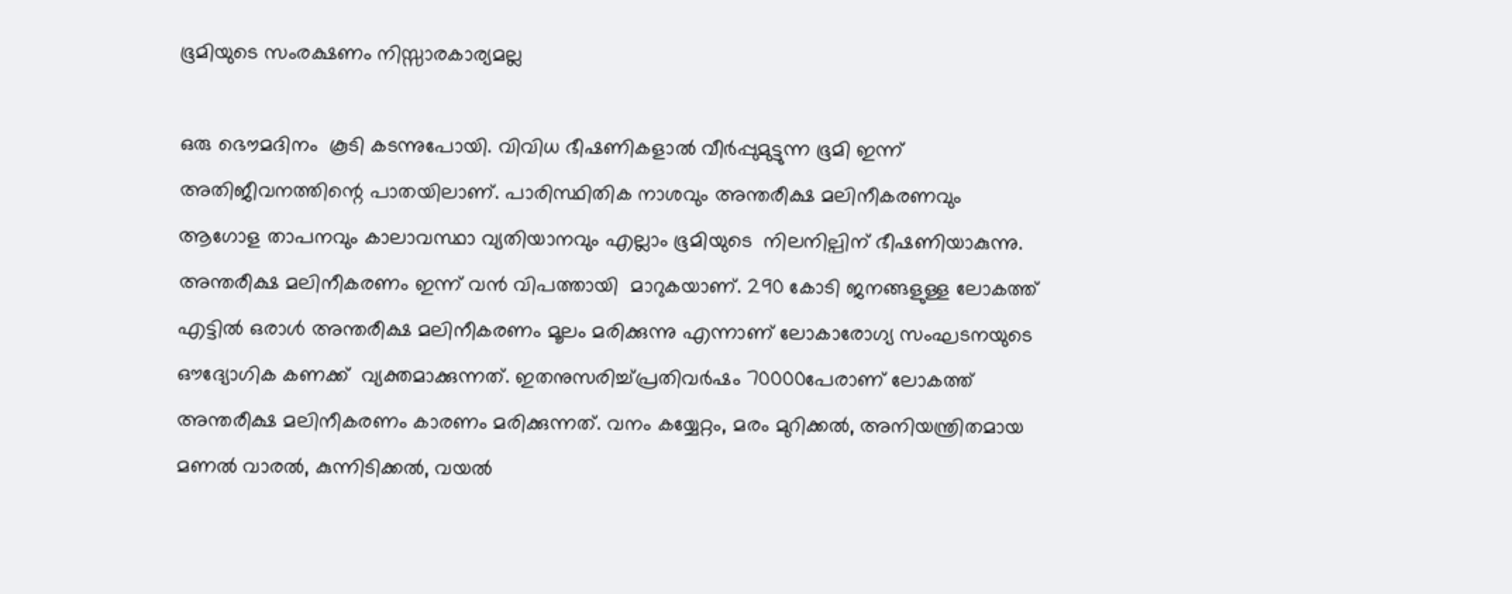ഭൂമിയുടെ സംരക്ഷണം നിസ്സാരകാര്യമല്ല

ഒരു ഭൌമദിനം  കൂടി കടന്നുപോയി. വിവിധ ഭീഷണികളാല്‍ വീര്‍പ്പുമുട്ടുന്ന ഭൂമി ഇന്ന് അതിജീവനത്തിന്റെ പാതയിലാണ്. പാരിസ്ഥിതിക നാശവും അന്തരീക്ഷ മലിനീകരണവും  ആഗോള താപനവും കാലാവസ്ഥാ വ്യതിയാനവും എല്ലാം ഭൂമിയുടെ  നിലനില്പിന് ഭീഷണിയാകുന്നു. അന്തരീക്ഷ മലിനീകരണം ഇന്ന് വന്‍ വിപത്തായി  മാറുകയാണ്. 290 കോടി ജനങ്ങളുള്ള ലോകത്ത് എട്ടില്‍ ഒരാള്‍ അന്തരീക്ഷ മലിനീകരണം മൂലം മരിക്കുന്നു എന്നാണ് ലോകാരോഗ്യ സംഘടനയുടെ ഔദ്യോഗിക കണക്ക്  വ്യക്തമാക്കുന്നത്. ഇതനുസരിച്ച്പ്രതിവര്‍ഷം 70000പേരാണ് ലോകത്ത് അന്തരീക്ഷ മലിനീകരണം കാരണം മരിക്കുന്നത്. വനം കയ്യേറ്റം, മരം മുറിക്കല്‍, അനിയന്ത്രിതമായ മണല്‍ വാരല്‍, കുന്നിടിക്കല്‍, വയല്‍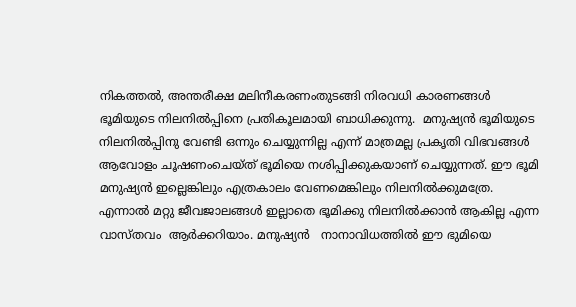നികത്തല്‍, അന്തരീക്ഷ മലിനീകരണംതുടങ്ങി നിരവധി കാരണങ്ങള്‍ ഭൂമിയുടെ നിലനില്‍പ്പിനെ പ്രതികൂലമായി ബാധിക്കുന്നു.  മനുഷ്യന്‍ ഭൂമിയുടെ നിലനില്‍പ്പിനു വേണ്ടി ഒന്നും ചെയ്യുന്നില്ല എന്ന് മാത്രമല്ല പ്രകൃതി വിഭവങ്ങള്‍ ആവോളം ചൂഷണംചെയ്ത് ഭൂമിയെ നശിപ്പിക്കുകയാണ് ചെയ്യുന്നത്. ഈ ഭൂമി മനുഷ്യന്‍ ഇല്ലെങ്കിലും എത്രകാലം വേണമെങ്കിലും നിലനില്‍ക്കുമത്രേ. എന്നാല്‍ മറ്റു ജീവജാലങ്ങള്‍ ഇല്ലാതെ ഭൂമിക്കു നിലനില്‍ക്കാന്‍ ആകില്ല എന്ന വാസ്തവം  ആര്‍ക്കറിയാം. മനുഷ്യന്‍   നാനാവിധത്തില്‍ ഈ ഭുമിയെ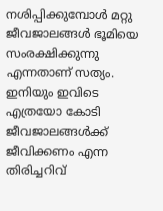നശിപ്പിക്കുമ്പോള്‍ മറ്റു ജീവജാലങ്ങള്‍ ഭൂമിയെ സംരക്ഷിക്കുന്നു എന്നതാണ് സത്യം.  ഇനിയും ഇവിടെ എത്രയോ കോടി ജീവജാലങ്ങള്‍ക്ക് ജീവിക്കണം എന്ന തിരിച്ചറിവ്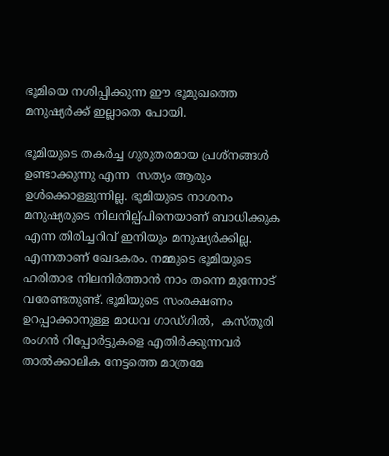ഭൂമിയെ നശിപ്പിക്കുന്ന ഈ ഭൂമുഖത്തെ മനുഷ്യര്‍ക്ക്‌ ഇല്ലാതെ പോയി.

ഭൂമിയുടെ തകര്‍ച്ച ഗുരുതരമായ പ്രശ്നങ്ങള്‍ ഉണ്ടാക്കുന്നു എന്ന  സത്യം ആരും ഉള്‍ക്കൊള്ളുന്നില്ല. ഭൂമിയുടെ നാശനം മനുഷ്യരുടെ നിലനില്പ്പിനെയാണ് ബാധിക്കുക എന്ന തിരിച്ചറിവ് ഇനിയും മനുഷ്യര്‍ക്കില്ല.   എന്നതാണ് ഖേദകരം. നമ്മുടെ ഭൂമിയുടെ ഹരിതാഭ നിലനിര്‍ത്താന്‍ നാം തന്നെ മുന്നോട് വരേണ്ടതുണ്ട്. ഭൂമിയുടെ സംരക്ഷണം ഉറപ്പാക്കാനുള്ള മാധവ ഗാഡ്ഗില്‍,  കസ്തൂരി രംഗന്‍ റിപ്പോര്‍ട്ടുകളെ എതിര്‍ക്കുന്നവര്‍ താല്‍ക്കാലിക നേട്ടത്തെ മാത്രമേ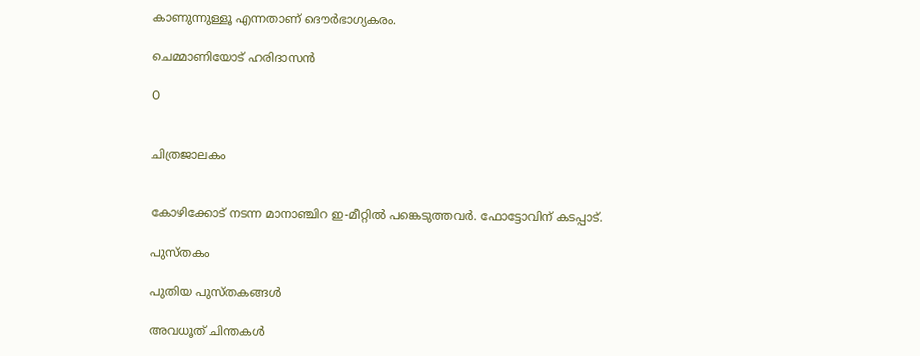കാണുന്നുള്ളൂ എന്നതാണ് ദൌര്‍ഭാഗ്യകരം.

ചെമ്മാണിയോട് ഹരിദാസന്‍

O


ചിത്രജാലകം


കോഴിക്കോട് നടന്ന മാനാഞ്ചിറ ഇ-മീറ്റില്‍ പങ്കെടുത്തവര്‍. ഫോട്ടോവിന് കടപ്പാട്.

പുസ്തകം

പുതിയ പുസ്തകങ്ങള്‍

അവധൂത് ചിന്തകള്‍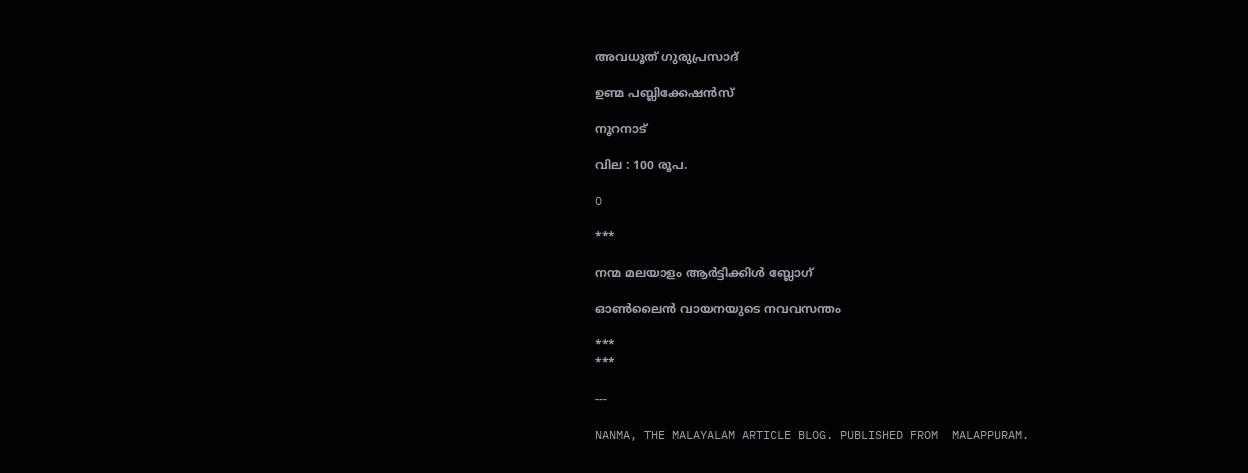അവധൂത് ഗുരുപ്രസാദ്

ഉണ്മ പബ്ലിക്കേഷന്‍സ്

നൂറനാട്

വില : 100 രൂപ.

O

***

നന്മ മലയാളം ആര്‍ട്ടിക്കിള്‍ ബ്ലോഗ്‌

ഓണ്‍ലൈന്‍ വായനയുടെ നവവസന്തം

***
***

---

NANMA, THE MALAYALAM ARTICLE BLOG. PUBLISHED FROM  MALAPPURAM.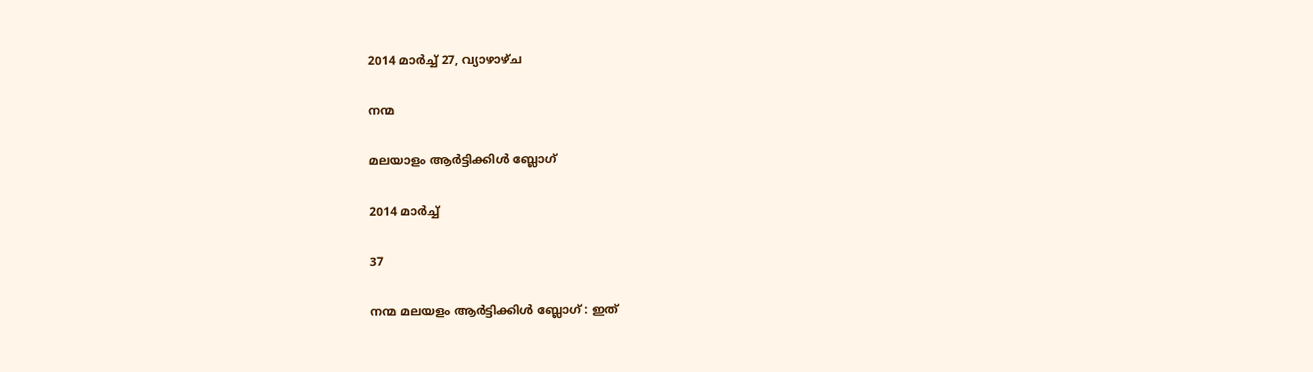2014 മാർച്ച് 27, വ്യാഴാഴ്‌ച

നന്മ

മലയാളം ആര്‍ട്ടിക്കിള്‍ ബ്ലോഗ്‌

2014 മാര്‍ച്ച്

37

നന്മ മലയളം ആര്‍ട്ടിക്കിള്‍ ബ്ലോഗ്‌ : ഇത്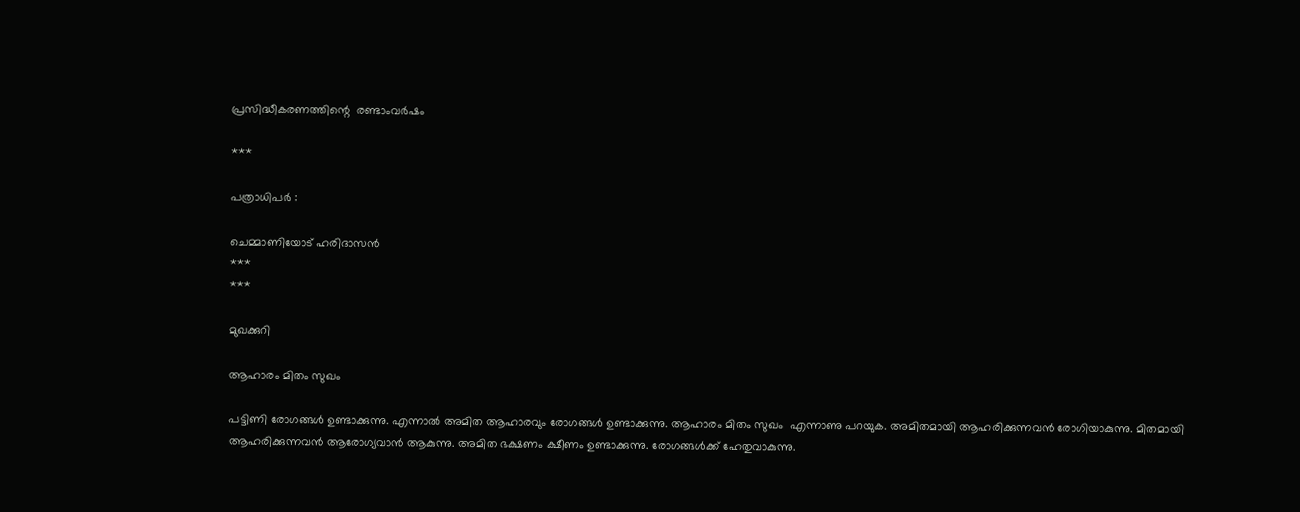പ്രസിദ്ധീകരണത്തിന്റെ  രണ്ടാംവര്‍ഷം

***

പത്രാധിപര്‍ :

ചെമ്മാണിയോട് ഹരിദാസന്‍
***
***

മുഖക്കുറി

ആഹാരം മിതം സുഖം

പട്ടിണി രോഗങ്ങള്‍ ഉണ്ടാക്കുന്നു. എന്നാല്‍ അമിത ആഹാരവും രോഗങ്ങള്‍ ഉണ്ടാക്കുന്നു. ആഹാരം മിതം സുഖം  എന്നാണു പറയുക. അമിതമായി ആഹരിക്കുന്നവന്‍ രോഗിയാകുന്നു. മിതമായി ആഹരിക്കുന്നവന്‍ ആരോഗ്യവാന്‍ ആകുന്നു. അമിത ഭക്ഷണം ക്ഷീണം ഉണ്ടാക്കുന്നു. രോഗങ്ങള്‍ക്ക് ഹേതുവാകുന്നു.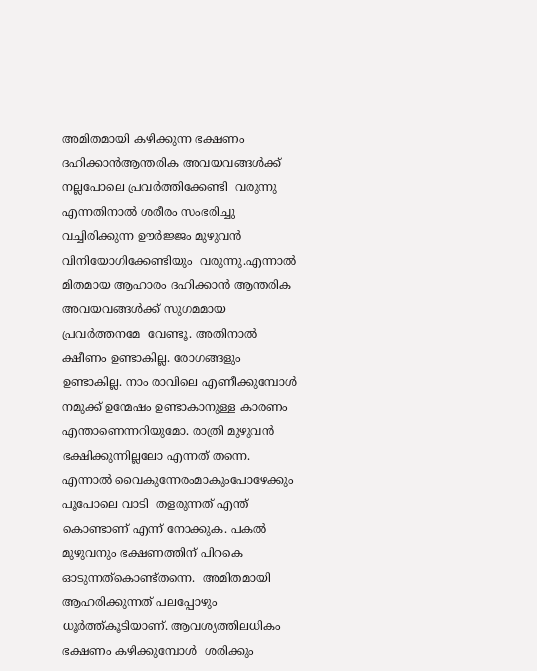അമിതമായി കഴിക്കുന്ന ഭക്ഷണം ദഹിക്കാന്‍ആന്തരിക അവയവങ്ങള്‍ക്ക് നല്ലപോലെ പ്രവര്‍ത്തിക്കേണ്ടി  വരുന്നു എന്നതിനാല്‍ ശരീരം സംഭരിച്ചു വച്ചിരിക്കുന്ന ഊര്‍ജ്ജം മുഴുവന്‍ വിനിയോഗിക്കേണ്ടിയും  വരുന്നു.എന്നാല്‍ മിതമായ ആഹാരം ദഹിക്കാന്‍ ആന്തരിക അവയവങ്ങള്‍ക്ക് സുഗമമായ പ്രവര്‍ത്തനമേ  വേണ്ടൂ. അതിനാല്‍ ക്ഷീണം ഉണ്ടാകില്ല. രോഗങ്ങളും ഉണ്ടാകില്ല. നാം രാവിലെ എണീക്കുമ്പോള്‍ നമുക്ക് ഉന്മേഷം ഉണ്ടാകാനുള്ള കാരണം എന്താണെന്നറിയുമോ. രാത്രി മുഴുവന്‍ ഭക്ഷിക്കുന്നില്ലലോ എന്നത് തന്നെ. എന്നാല്‍ വൈകുന്നേരംമാകുംപോഴേക്കും  പൂപോലെ വാടി  തളരുന്നത് എന്ത് കൊണ്ടാണ് എന്ന് നോക്കുക. പകല്‍ മുഴുവനും ഭക്ഷണത്തിന് പിറകെ ഓടുന്നത്കൊണ്ട്തന്നെ.  അമിതമായി ആഹരിക്കുന്നത് പലപ്പോഴും ധൂര്‍ത്ത്‌കൂടിയാണ്. ആവശ്യത്തിലധികം ഭക്ഷണം കഴിക്കുമ്പോള്‍  ശരിക്കും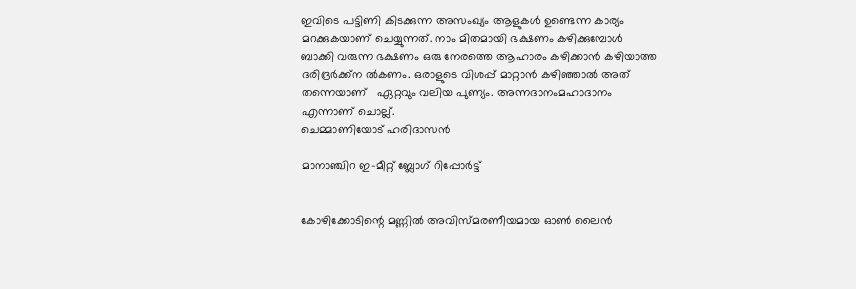ഇവിടെ പട്ടിണി കിടക്കുന്ന അസംഖ്യം ആളുകള്‍ ഉണ്ടെന്ന കാര്യം മറക്കുകയാണ് ചെയ്യുന്നത്. നാം മിതമായി ഭക്ഷണം കഴിക്കുമ്പോള്‍ ബാക്കി വരുന്ന ഭക്ഷണം ഒരു നേരത്തെ ആഹാരം കഴിക്കാന്‍ കഴിയാത്ത ദരിദ്രര്‍ക്ക്ന ല്‍കണം. ഒരാളുടെ വിശപ്പ്‌ മാറ്റാന്‍ കഴിഞ്ഞാല്‍ അത് തന്നെയാണ്   ഏറ്റവും വലിയ പുണ്യം. അന്നദാനംമഹാദാനം എന്നാണ് ചൊല്ല്.
ചെമ്മാണിയോട് ഹരിദാസന്‍

മാനാഞ്ചിറ ഇ-മീറ്റ്‌ ബ്ലോഗ്‌ റിപ്പോര്‍ട്ട്


കോഴിക്കോടിന്റെ മണ്ണില്‍ അവിസ്മരണീയമായ ഓണ്‍ ലൈന്‍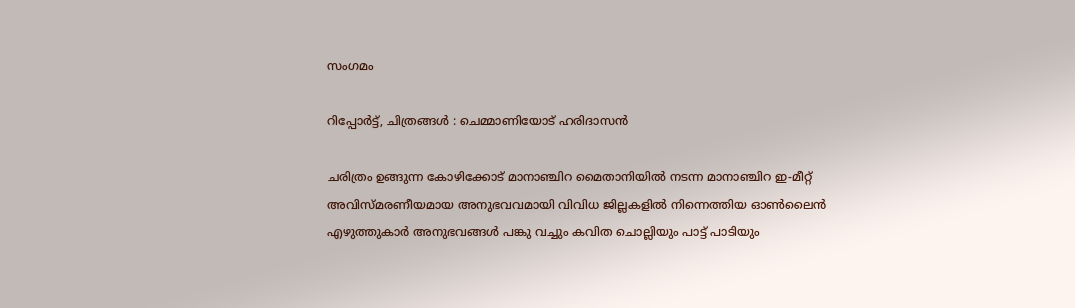സംഗമം

റിപ്പോര്‍ട്ട്, ചിത്രങ്ങള്‍ : ചെമ്മാണിയോട് ഹരിദാസന്‍

ചരിത്രം ഉങ്ങുന്ന കോഴിക്കോട് മാനാഞ്ചിറ മൈതാനിയില്‍ നടന്ന മാനാഞ്ചിറ ഇ-മീറ്റ്‌ അവിസ്മരണീയമായ അനുഭവവമായി വിവിധ ജില്ലകളില്‍ നിന്നെത്തിയ ഓണ്‍ലൈന്‍ എഴുത്തുകാര്‍ അനുഭവങ്ങള്‍ പങ്കു വച്ചും കവിത ചൊല്ലിയും പാട്ട് പാടിയും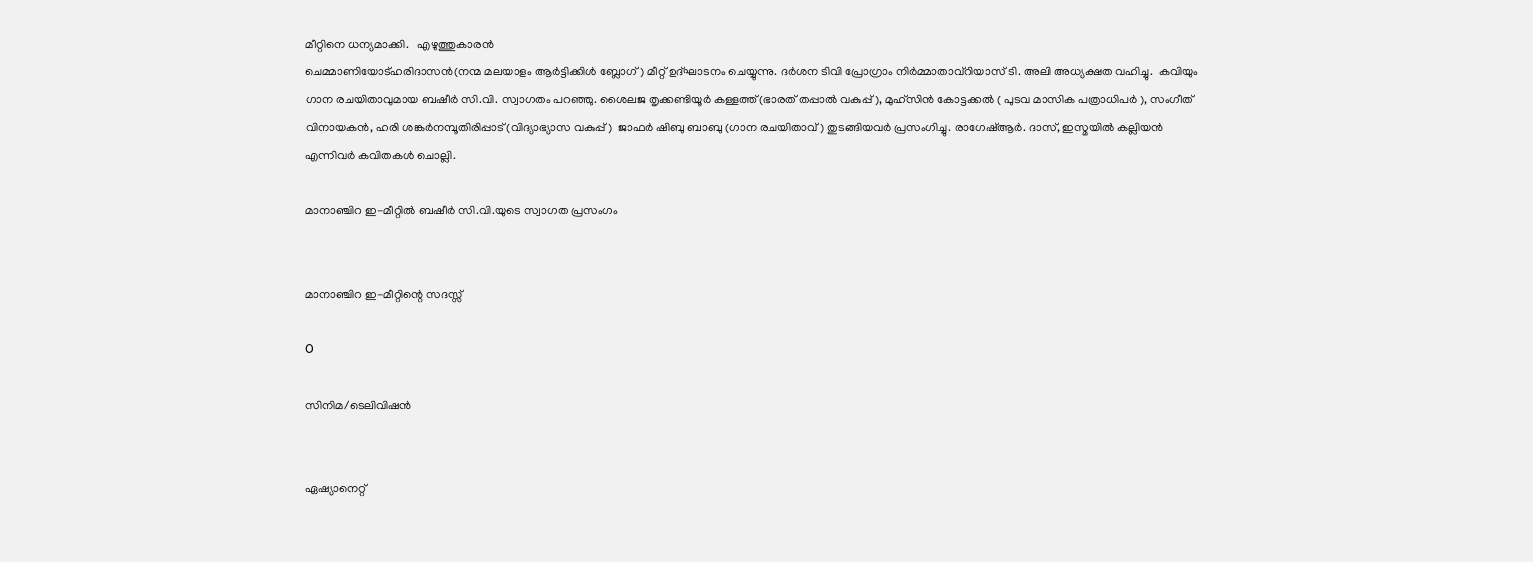മീറ്റിനെ ധന്യമാക്കി.   എഴുത്തുകാരന്‍
ചെമ്മാണിയോട്ഹരിദാസന്‍(നന്മ മലയാളം ആര്‍ട്ടിക്കിള്‍ ബ്ലോഗ്‌ ) മീറ്റ്‌ ഉദ്ഘാടനം ചെയ്യുന്നു. ദര്‍ശന ടിവി പ്രോഗ്രാം നിര്‍മ്മാതാവ്റിയാസ് ടി. അലി അധ്യക്ഷത വഹിച്ചു.  കവിയും ഗാന രചയിതാവുമായ ബഷീര്‍ സി.വി. സ്വാഗതം പറഞ്ഞു. ശൈലജ തൃക്കണ്ടിയൂര്‍ കള്ളത്ത്(ഭാരത് തപ്പാല്‍ വകുപ്പ് ), മുഹ്സിന്‍ കോട്ടക്കല്‍ ( പുടവ മാസിക പത്രാധിപര്‍ ), സംഗീത് വിനായകന്‍, ഹരി ശങ്കര്‍നമ്പൂതിരിപ്പാട്(വിദ്യാഭ്യാസ വകുപ്പ്)  ജാഫര്‍ ഷിബു ബാബു (ഗാന രചയിതാവ് ) തുടങ്ങിയവര്‍ പ്രസംഗിച്ചു. രാഗേഷ്ആര്‍. ദാസ്, ഇസ്മയില്‍ കല്ലിയന്‍ എന്നിവര്‍ കവിതകള്‍ ചൊല്ലി.

മാനാഞ്ചിറ ഇ-മീറ്റില്‍ ബഷീര്‍ സി.വി.യുടെ സ്വാഗത പ്രസംഗം


മാനാഞ്ചിറ ഇ-മീറ്റിന്റെ സദസ്സ്

O

സിനിമ/ടെലിവിഷന്‍


ഏഷ്യാനെറ്റ്‌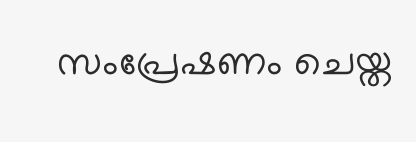സംപ്രേഷണം ചെയ്ത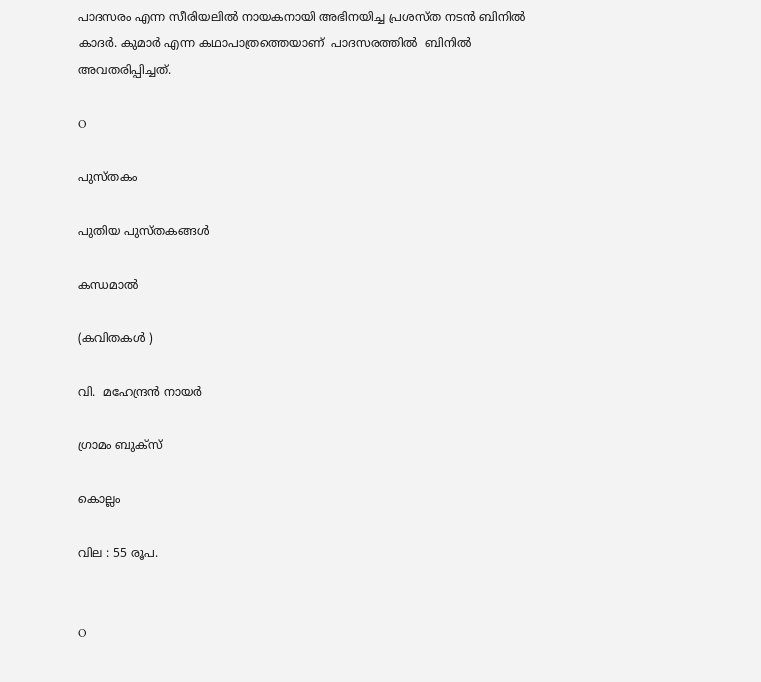പാദസരം എന്ന സീരിയലില്‍ നായകനായി അഭിനയിച്ച പ്രശസ്ത നടന്‍ ബിനില്‍ കാദര്‍. കുമാര്‍ എന്ന കഥാപാത്രത്തെയാണ്  പാദസരത്തില്‍  ബിനില്‍ അവതരിപ്പിച്ചത്.

O

പുസ്തകം

പുതിയ പുസ്തകങ്ങള്‍

കന്ധമാല്‍

(കവിതകള്‍ )

വി.  മഹേന്ദ്രന്‍ നായര്‍

ഗ്രാമം ബുക്സ്

കൊല്ലം

വില : 55 രൂപ.


O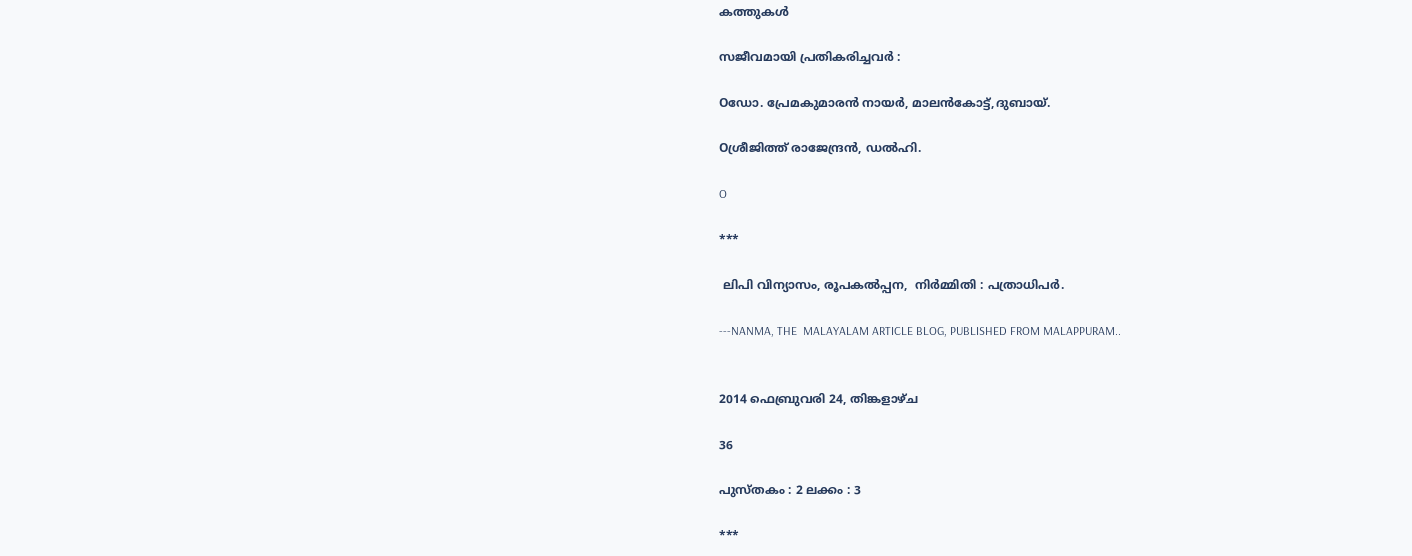കത്തുകള്‍

സജീവമായി പ്രതികരിച്ചവര്‍ :

Oഡോ. പ്രേമകുമാരന്‍ നായര്‍, മാലന്‍കോട്ട്,ദുബായ്.

Oശ്രീജിത്ത്‌ രാജേന്ദ്രന്‍, ഡല്‍ഹി.

O

***

 ലിപി വിന്യാസം, രൂപകല്‍പ്പന,  നിര്‍മ്മിതി : പത്രാധിപര്‍.

---NANMA, THE  MALAYALAM ARTICLE BLOG, PUBLISHED FROM MALAPPURAM..


2014 ഫെബ്രുവരി 24, തിങ്കളാഴ്‌ച

36

പുസ്തകം : 2 ലക്കം : 3

***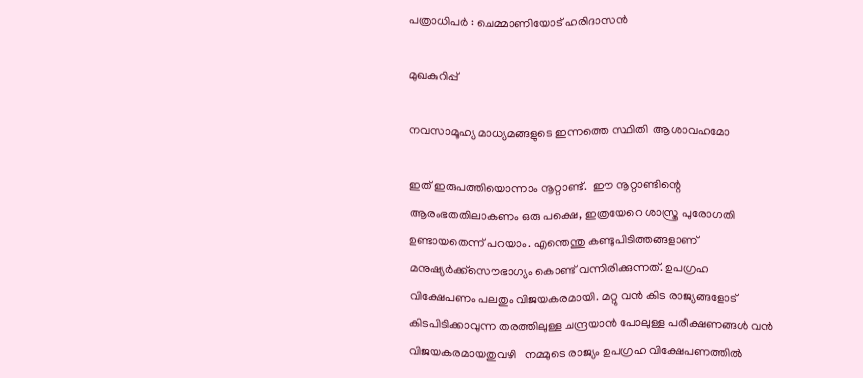പത്രാധിപര്‍ : ചെമ്മാണിയോട് ഹരിദാസന്‍

മുഖകുറിപ്പ്

നവസാമൂഹ്യ മാധ്യമങ്ങളുടെ ഇന്നത്തെ സ്ഥിതി  ആശാവഹമോ

ഇത് ഇരുപത്തിയൊന്നാം നൂറ്റാണ്ട്.  ഈ നൂറ്റാണ്ടിന്റെ ആരംഭതതിലാകണം ഒരു പക്ഷെ, ഇത്രയേറെ ശാസ്ത്ര പുരോഗതി ഉണ്ടായതെന്ന് പറയാം. എന്തെന്തു കണ്ടുപിടിത്തങ്ങളാണ് മനുഷ്യര്‍ക്ക്സൌഭാഗ്യം കൊണ്ട് വന്നിരിക്കുന്നത്. ഉപഗ്രഹ വിക്ഷേപണം പലതും വിജയകരമായി. മറ്റു വന്‍ കിട രാജ്യങ്ങളോട് കിടപിടിക്കാവുന്ന തരത്തിലുള്ള ചന്ദ്രയാന്‍ പോലുള്ള പരീക്ഷണങ്ങള്‍ വന്‍ വിജയകരമായതുവഴി   നമ്മുടെ രാജ്യം ഉപഗ്രഹ വിക്ഷേപണത്തില്‍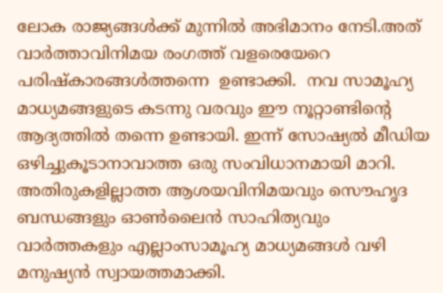ലോക രാജ്യങ്ങള്‍ക്ക് മുന്നില്‍ അഭിമാനം നേടി.അത് വാര്‍ത്താവിനിമയ രംഗത്ത്‌ വളരെയേറെ പരിഷ്കാരങ്ങള്‍ത്തന്നെ  ഉണ്ടാക്കി.  നവ സാമൂഹ്യ മാധ്യമങ്ങളുടെ കടന്നു വരവും ഈ നൂറ്റാണ്ടിന്റെ ആദ്യത്തില്‍ തന്നെ ഉണ്ടായി. ഇന്ന് സോഷ്യല്‍ മീഡിയ ഒഴിച്ചുകൂടാനാവാത്ത ഒരു സംവിധാനമായി മാറി. അതിരുകളില്ലാത്ത ആശയവിനിമയവും സൌഹൃദ ബന്ധങ്ങളും ഓണ്‍ലൈന്‍ സാഹിത്യവും വാര്‍ത്തകളും എല്ലാംസാമൂഹ്യ മാധ്യമങ്ങള്‍ വഴി മനുഷ്യന്‍ സ്വായത്തമാക്കി.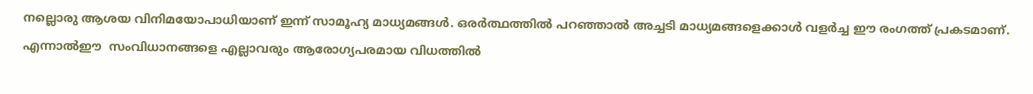നല്ലൊരു ആശയ വിനിമയോപാധിയാണ് ഇന്ന് സാമൂഹ്യ മാധ്യമങ്ങള്‍. ഒരര്‍ത്ഥത്തില്‍ പറഞ്ഞാല്‍ അച്ചടി മാധ്യമങ്ങളെക്കാള്‍ വളര്‍ച്ച ഈ രംഗത്ത്‌ പ്രകടമാണ്. എന്നാല്‍ഈ  സംവിധാനങ്ങളെ എല്ലാവരും ആരോഗ്യപരമായ വിധത്തില്‍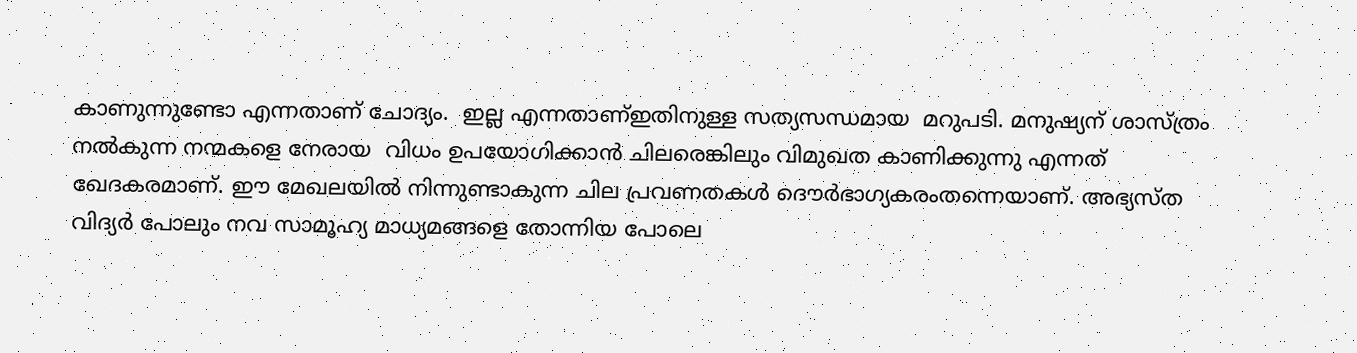കാണുന്നുണ്ടോ എന്നതാണ് ചോദ്യം.  ഇല്ല എന്നതാണ്ഇതിനുള്ള സത്യസന്ധമായ  മറുപടി. മനുഷ്യന് ശാസ്ത്രം നല്‍കുന്ന നന്മകളെ നേരായ  വിധം ഉപയോഗിക്കാന്‍ ചിലരെങ്കിലും വിമുഖത കാണിക്കുന്നു എന്നത് ഖേദകരമാണ്. ഈ മേഖലയില്‍ നിന്നുണ്ടാകുന്ന ചില പ്രവണതകള്‍ ദൌര്‍ഭാഗ്യകരംതന്നെയാണ്. അഭ്യസ്ത വിദ്യര്‍ പോലും നവ സാമൂഹ്യ മാധ്യമങ്ങളെ തോന്നിയ പോലെ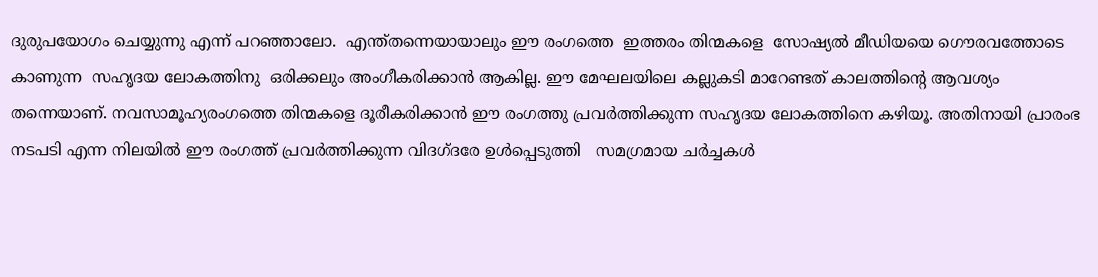ദുരുപയോഗം ചെയ്യുന്നു എന്ന് പറഞ്ഞാലോ.  എന്ത്തന്നെയായാലും ഈ രംഗത്തെ  ഇത്തരം തിന്മകളെ  സോഷ്യല്‍ മീഡിയയെ ഗൌരവത്തോടെ കാണുന്ന  സഹൃദയ ലോകത്തിനു  ഒരിക്കലും അംഗീകരിക്കാന്‍ ആകില്ല. ഈ മേഘലയിലെ കല്ലുകടി മാറേണ്ടത് കാലത്തിന്റെ ആവശ്യം തന്നെയാണ്. നവസാമൂഹ്യരംഗത്തെ തിന്മകളെ ദൂരീകരിക്കാന്‍ ഈ രംഗത്തു പ്രവര്‍ത്തിക്കുന്ന സഹൃദയ ലോകത്തിനെ കഴിയൂ. അതിനായി പ്രാരംഭ നടപടി എന്ന നിലയില്‍ ഈ രംഗത്ത്‌ പ്രവര്‍ത്തിക്കുന്ന വിദഗ്ദരേ ഉള്‍പ്പെടുത്തി   സമഗ്രമായ ചര്‍ച്ചകള്‍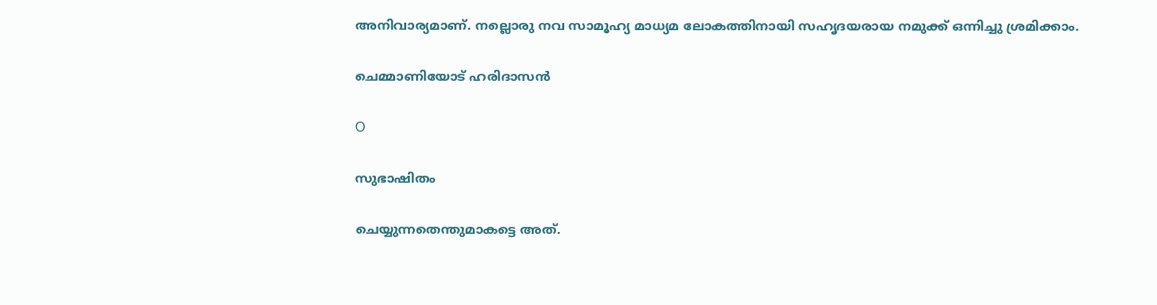അനിവാര്യമാണ്. നല്ലൊരു നവ സാമൂഹ്യ മാധ്യമ ലോകത്തിനായി സഹൃദയരായ നമുക്ക് ഒന്നിച്ചു ശ്രമിക്കാം.

ചെമ്മാണിയോട് ഹരിദാസന്‍

O

സുഭാഷിതം

ചെയ്യുന്നതെന്തുമാകട്ടെ അത്.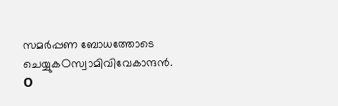സമര്‍പ്പണ ബോധത്തോടെ ചെയ്യുകOസ്വാമിവിവേകാന്ദന്‍.
O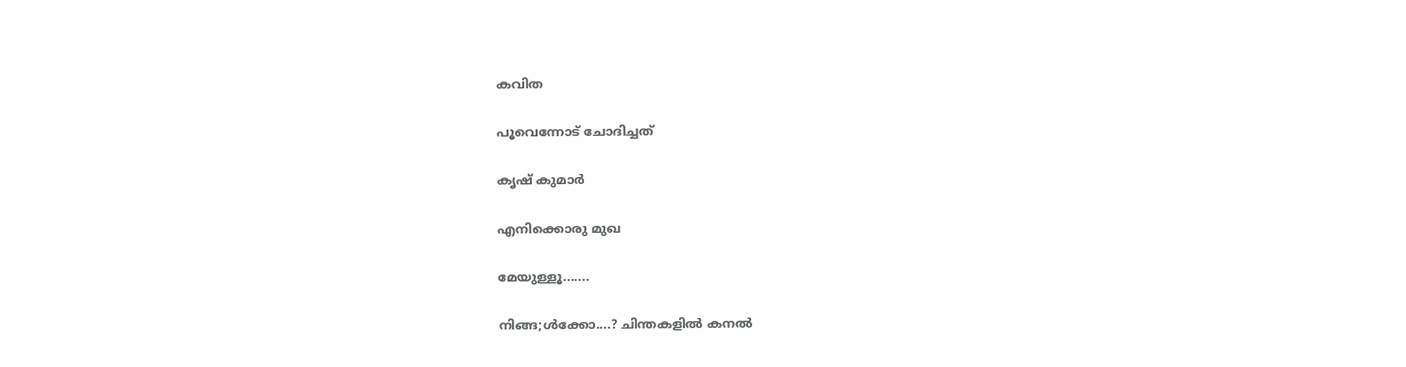കവിത

പൂവെന്നോട് ചോദിച്ചത്

കൃഷ്‌ കുമാര്‍

എനിക്കൊരു മുഖ

മേയുള്ളൂ.......

നിങ്ങ;ള്‍ക്കോ....? ചിന്തകളില്‍ കനല്‍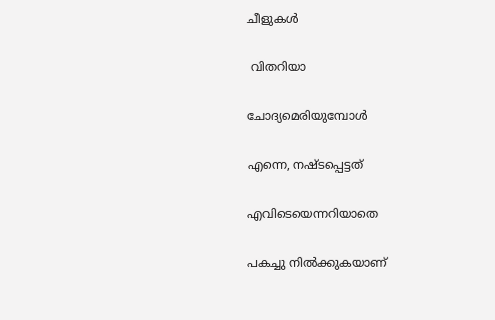ചീളുകള്‍

 വിതറിയാ

ചോദ്യമെരിയുമ്പോള്‍

എന്നെ, നഷ്ടപ്പെട്ടത്

എവിടെയെന്നറിയാതെ

പകച്ചു നില്‍ക്കുകയാണ്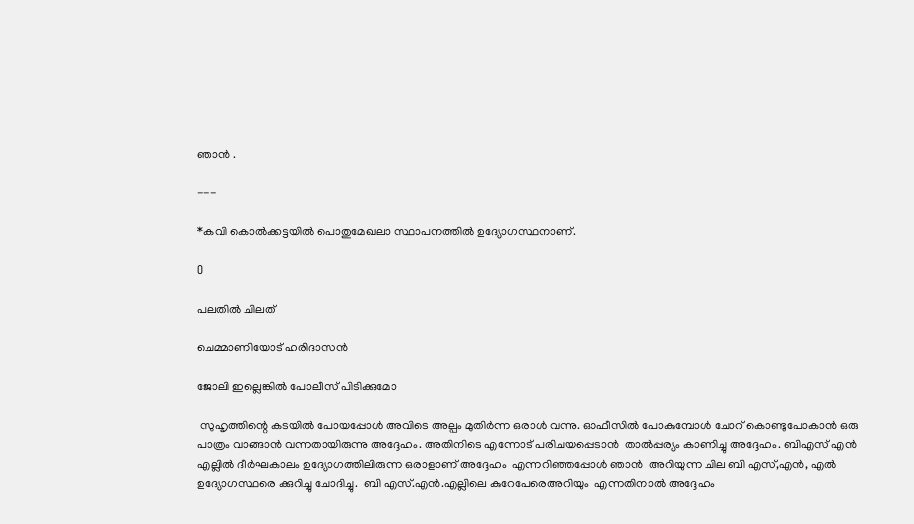ഞാന്‍ .

---

*കവി കൊല്‍ക്കട്ടയില്‍ പൊതുമേഖലാ സ്ഥാപനത്തില്‍ ഉദ്യോഗസ്ഥനാണ്.

O

പലതില്‍ ചിലത്

ചെമ്മാണിയോട് ഹരിദാസന്‍

ജോലി ഇല്ലെങ്കില്‍ പോലീസ് പിടിക്കുമോ

 സുഹൃത്തിന്റെ കടയില്‍ പോയപ്പോള്‍ അവിടെ അല്പം മുതിര്‍ന്ന ഒരാള്‍ വന്നു. ഓഫീസില്‍ പോകുമ്പോള്‍ ചോറ് കൊണ്ടുപോകാന്‍ ഒരു പാത്രം വാങ്ങാന്‍ വന്നതായിരുന്നു അദ്ദേഹം. അതിനിടെ എന്നോട് പരിചയപ്പെടാന്‍  താല്‍പ്പര്യം കാണിച്ചു അദ്ദേഹം. ബിഎസ് എന്‍ എല്ലില്‍ ദീര്‍ഘകാലം ഉദ്യോഗത്തിലിരുന്ന ഒരാളാണ് അദ്ദേഹം  എന്നറിഞ്ഞപ്പോള്‍ ഞാന്‍  അറിയുന്ന ചില ബി എസ്,എന്‍, എല്‍ ഉദ്യോഗസ്ഥരെ ക്കുറിച്ചു ചോദിച്ചു.  ബി എസ്.എന്‍.എല്ലിലെ കുറേപേരെഅറിയും  എന്നതിനാല്‍ അദ്ദേഹം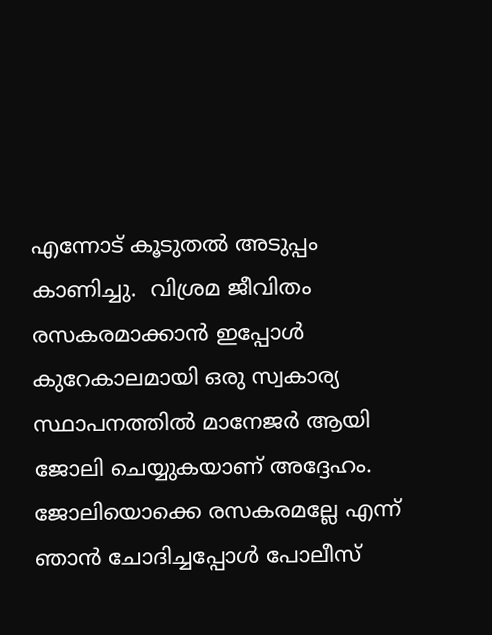എന്നോട് കൂടുതല്‍ അടുപ്പം കാണിച്ചു.  വിശ്രമ ജീവിതം രസകരമാക്കാന്‍ ഇപ്പോള്‍ കുറേകാലമായി ഒരു സ്വകാര്യ സ്ഥാപനത്തില്‍ മാനേജര്‍ ആയി ജോലി ചെയ്യുകയാണ് അദ്ദേഹം.  ജോലിയൊക്കെ രസകരമല്ലേ എന്ന് ഞാന്‍ ചോദിച്ചപ്പോള്‍ പോലീസ്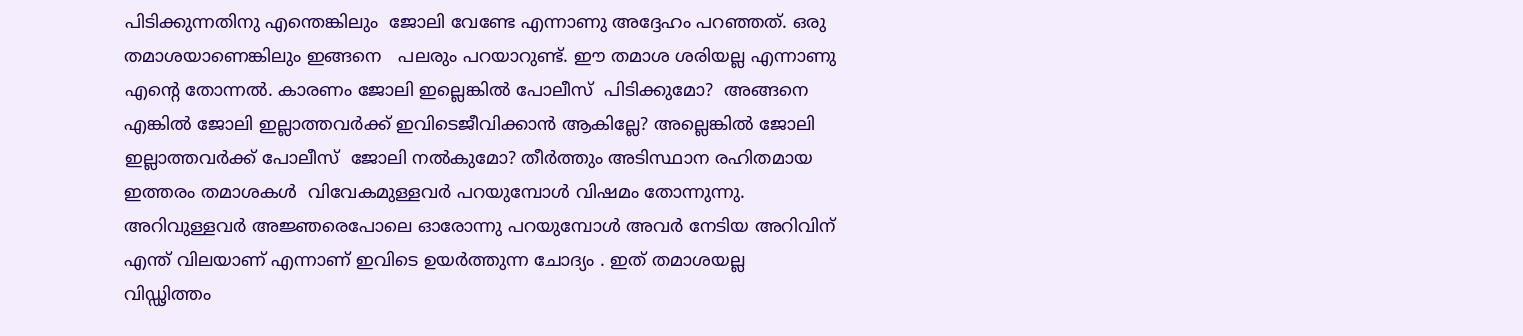പിടിക്കുന്നതിനു എന്തെങ്കിലും  ജോലി വേണ്ടേ എന്നാണു അദ്ദേഹം പറഞ്ഞത്. ഒരു തമാശയാണെങ്കിലും ഇങ്ങനെ   പലരും പറയാറുണ്ട്. ഈ തമാശ ശരിയല്ല എന്നാണു എന്റെ തോന്നല്‍. കാരണം ജോലി ഇല്ലെങ്കില്‍ പോലീസ്  പിടിക്കുമോ?  അങ്ങനെ  എങ്കില്‍ ജോലി ഇല്ലാത്തവര്‍ക്ക് ഇവിടെജീവിക്കാന്‍ ആകില്ലേ? അല്ലെങ്കില്‍ ജോലി ഇല്ലാത്തവര്‍ക്ക് പോലീസ്  ജോലി നല്‍കുമോ? തീര്‍ത്തും അടിസ്ഥാന രഹിതമായ ഇത്തരം തമാശകള്‍  വിവേകമുള്ളവര്‍ പറയുമ്പോള്‍ വിഷമം തോന്നുന്നു.  അറിവുള്ളവര്‍ അജ്ഞരെപോലെ ഓരോന്നു പറയുമ്പോള്‍ അവര്‍ നേടിയ അറിവിന്‌ എന്ത് വിലയാണ് എന്നാണ് ഇവിടെ ഉയര്‍ത്തുന്ന ചോദ്യം . ഇത് തമാശയല്ല വിഡ്ഢിത്തം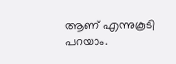ആണ് എന്നുകൂടി പറയാം.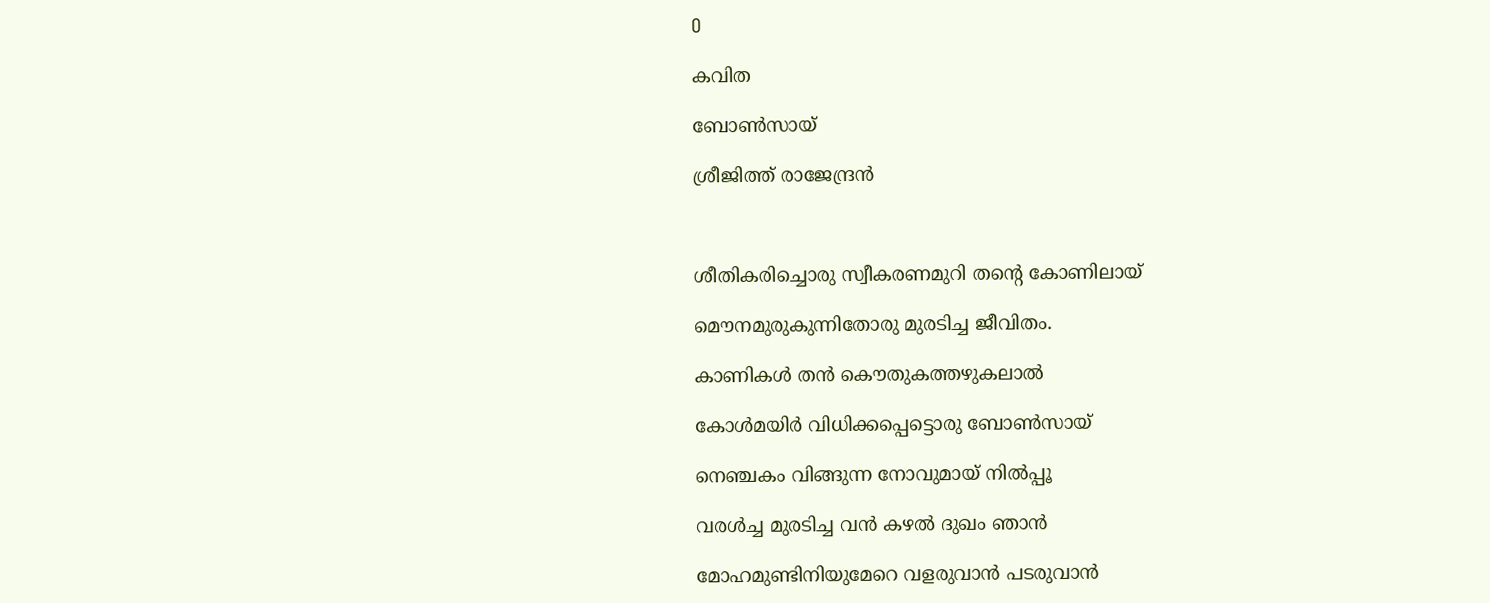O

കവിത

ബോണ്‍സായ്

ശ്രീജിത്ത് രാജേന്ദ്രന്‍



ശീതികരിച്ചൊരു സ്വീകരണമുറി തന്റെ കോണിലായ്

മൌനമുരുകുന്നിതോരു മുരടിച്ച ജീവിതം.

കാണികള്‍ തന്‍ കൌതുകത്തഴുകലാല്‍

കോള്‍മയിര്‍ വിധിക്കപ്പെട്ടൊരു ബോണ്‍സായ്

നെഞ്ചകം വിങ്ങുന്ന നോവുമായ് നില്‍പ്പൂ

വരള്‍ച്ച മുരടിച്ച വന്‍ കഴല്‍ ദുഖം ഞാന്‍

മോഹമുണ്ടിനിയുമേറെ വളരുവാന്‍ പടരുവാന്‍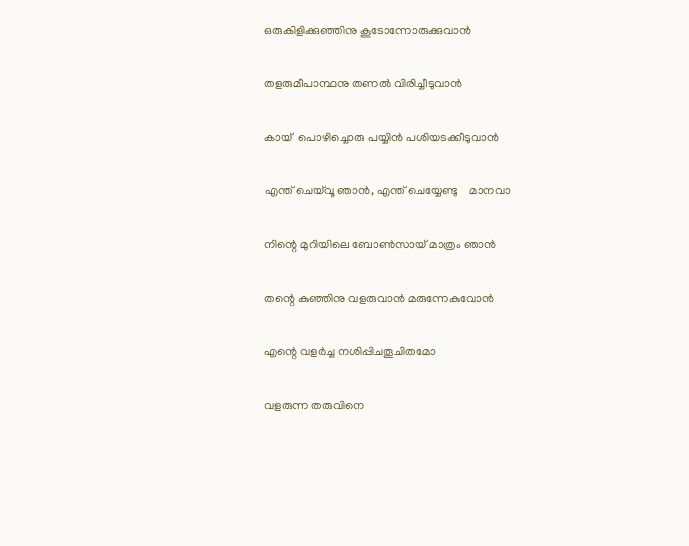ഒരുകിളിക്കുഞ്ഞിനു കൂടോന്നോരുക്കുവാന്‍

തളരുമീപാന്ഥനു തണല്‍ വിരിച്ചീടുവാന്‍

കായ്‌  പൊഴിച്ചൊരു പയ്യിന്‍ പശിയടക്കീടുവാന്‍

എന്ത് ചെയ്‌വൂ ഞാന്‍, എന്ത് ചെയ്യേണ്ടു    മാനവാ

നിന്റെ മുറിയിലെ ബോണ്‍സായ് മാത്രം ഞാന്‍

തന്റെ കുഞ്ഞിനു വളരുവാന്‍ മരുന്നേകുവോന്‍

എന്റെ വളര്‍ച്ച നശിപ്പിചതൂചിതമോ

വളരുന്ന തരുവിനെ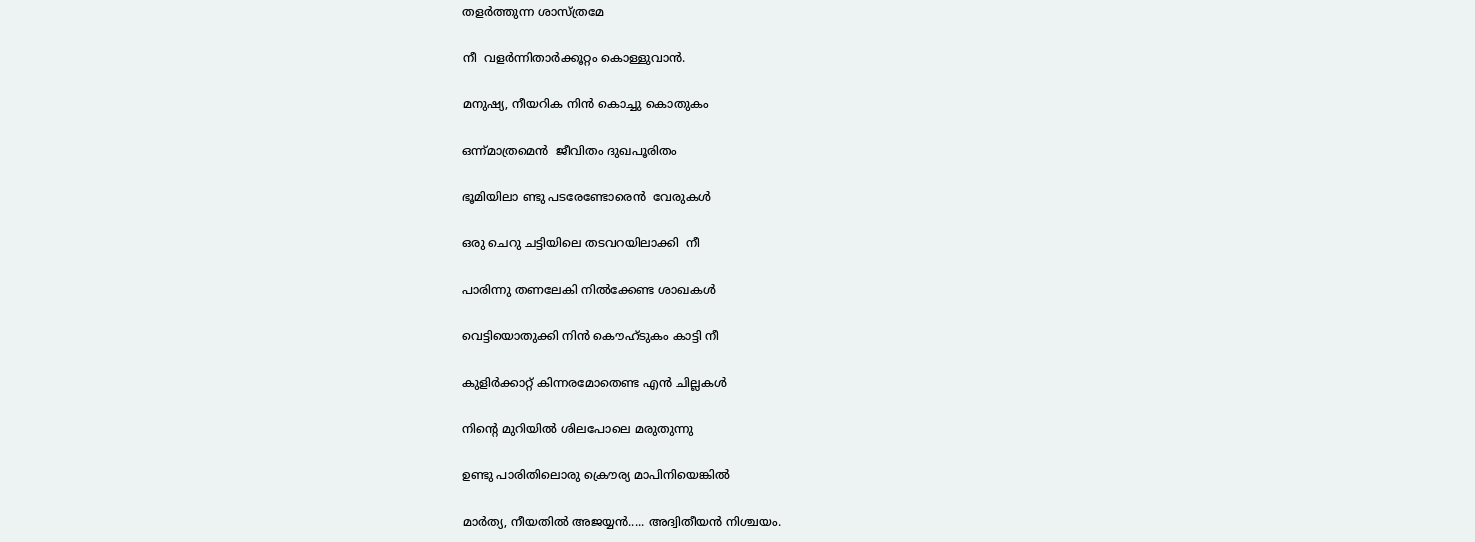തളര്‍ത്തുന്ന ശാസ്ത്രമേ

നീ  വളര്‍ന്നിതാര്‍ക്കൂറ്റം കൊള്ളുവാന്‍.

മനുഷ്യ, നീയറിക നിന്‍ കൊച്ചു കൊതുകം

ഒന്ന്മാത്രമെന്‍  ജീവിതം ദുഖപൂരിതം

ഭൂമിയിലാ ണ്ടു പടരേണ്ടോരെന്‍  വേരുകള്‍

ഒരു ചെറു ചട്ടിയിലെ തടവറയിലാക്കി  നീ

പാരിന്നു തണലേകി നില്‍ക്കേണ്ട ശാഖകള്‍

വെട്ടിയൊതുക്കി നിന്‍ കൌഹ്ടുകം കാട്ടി നീ

കുളിര്‍ക്കാറ്റ് കിന്നരമോതെണ്ട എന്‍ ചില്ലകള്‍

നിന്റെ മുറിയില്‍ ശിലപോലെ മരുതുന്നു

ഉണ്ടു പാരിതിലൊരു ക്രൌര്യ മാപിനിയെങ്കില്‍

മാര്‍ത്യ, നീയതില്‍ അജയ്യന്‍..... അദ്വിതീയന്‍ നിശ്ചയം.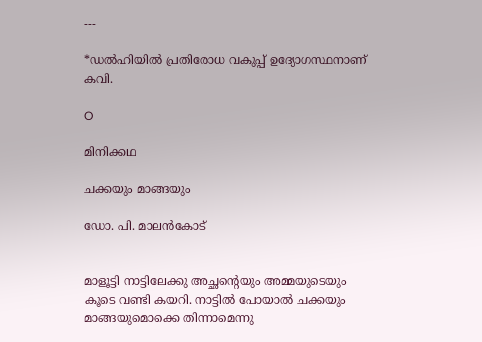---

*ഡല്‍ഹിയില്‍ പ്രതിരോധ വകുപ്പ് ഉദ്യോഗസ്ഥനാണ് കവി.

O

മിനിക്കഥ

ചക്കയും മാങ്ങയും

ഡോ. പി. മാലന്‍കോട്


മാളൂട്ടി നാട്ടിലേക്കു അച്ഛന്റെയും അമ്മയുടെയും കൂടെ വണ്ടി കയറി. നാട്ടില്‍ പോയാല്‍ ചക്കയും മാങ്ങയുമൊക്കെ തിന്നാമെന്നു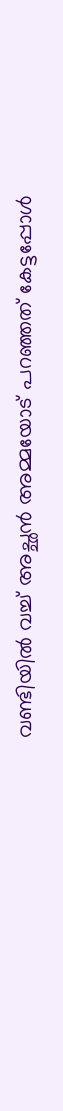വണ്ടിയില്‍ വച്ച് അച്ഛന്‍ അമ്മയോട് പറഞ്ഞത് കേട്ടപ്പോള്‍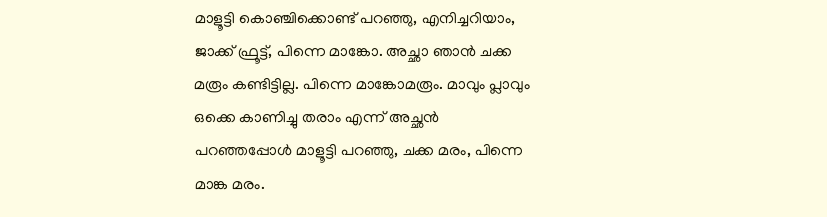മാളൂട്ടി കൊഞ്ചിക്കൊണ്ട് പറഞ്ഞു, എനിച്ചറിയാം, ജാക്ക് ഫ്രൂട്ട്, പിന്നെ മാങ്കോ. അച്ഛാ ഞാന്‍ ചക്ക  മരൂം കണ്ടിട്ടില്ല. പിന്നെ മാങ്കോമരൂം. മാവും പ്ലാവും ഒക്കെ കാണിച്ചു തരാം എന്ന് അച്ഛന്‍ പറഞ്ഞപ്പോള്‍ മാളൂട്ടി പറഞ്ഞു, ചക്ക മരം, പിന്നെ മാങ്ക മരം.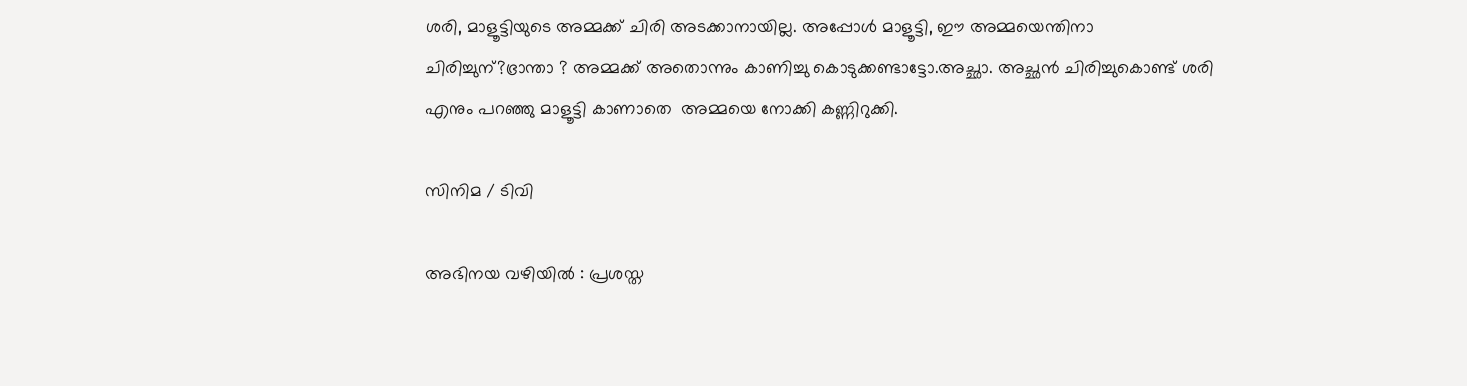ശരി, മാളൂട്ടിയുടെ അമ്മക്ക് ചിരി അടക്കാനായില്ല. അപ്പോള്‍ മാളൂട്ടി, ഈ അമ്മയെന്തിനാ ചിരിച്ചുന്?ഭ്രാന്താ ? അമ്മക്ക് അതൊന്നും കാണിച്ചു കൊടുക്കണ്ടാട്ടോ.അച്ഛാ. അച്ഛന്‍ ചിരിച്ചുകൊണ്ട് ശരി എനും പറഞ്ഞു മാളൂട്ടി കാണാതെ  അമ്മയെ നോക്കി കണ്ണിറുക്കി.

സിനിമ / ടിവി

അഭിനയ വഴിയില്‍ : പ്രശസ്ത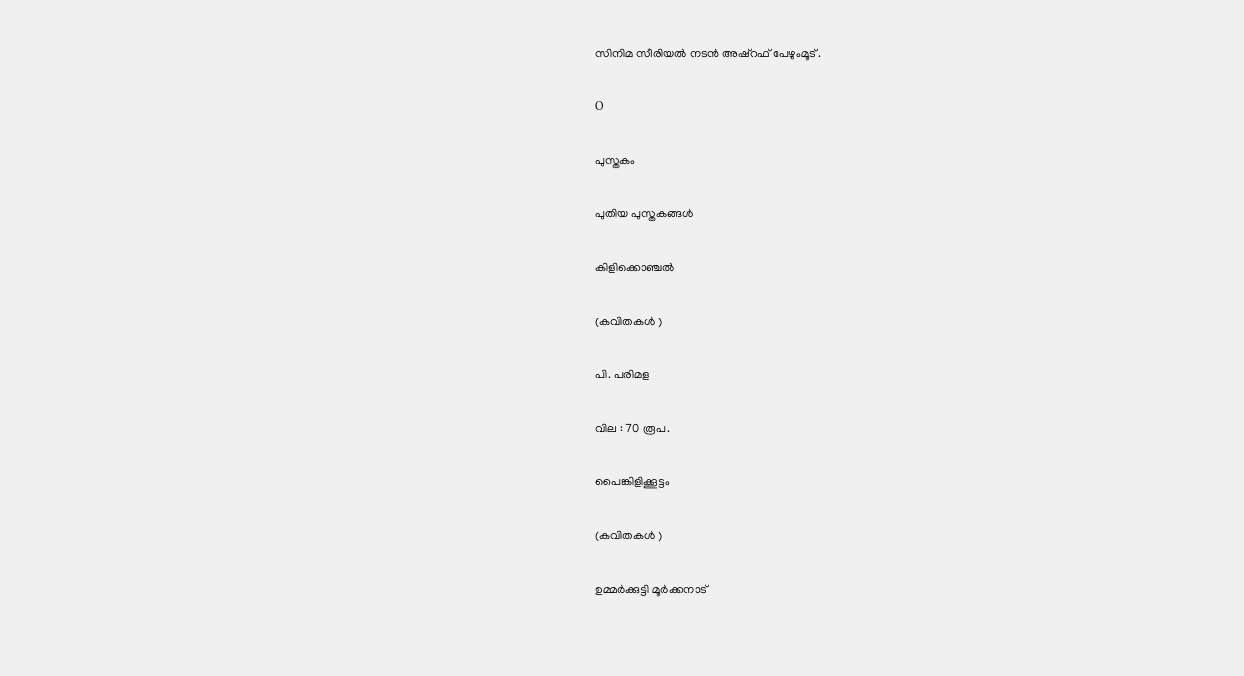സിനിമ സീരിയല്‍ നടന്‍ അഷ്‌റഫ്‌ പേഴുംമൂട് .

O

പുസ്തകം

പുതിയ പുസ്തകങ്ങള്‍

കിളിക്കൊഞ്ചല്‍

(കവിതകള്‍ )

പി. പരിമള

വില : 70 രൂപ.

പൈങ്കിളിക്കൂട്ടം

(കവിതകള്‍ )

ഉമ്മര്‍ക്കുട്ടി മൂര്‍ക്കനാട്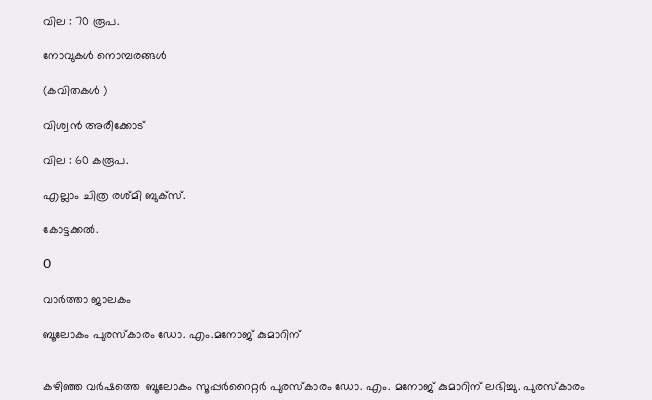വില : 70 രൂപ.

നോവുകള്‍ നൊമ്പരങ്ങള്‍

(കവിതകള്‍ )

വിശ്വന്‍ അരീക്കോട്

വില : 60 കരൂപ.

എല്ലാം ചിത്ര രശ്മി ബുക്സ്.

കോട്ടക്കല്‍.

O

വാര്‍ത്താ ജാലകം

ബൂലോകം പുരസ്കാരം ഡോ. എം.മനോജ്‌ കുമാറിന്


കഴിഞ്ഞ വര്‍ഷത്തെ  ബൂലോകം സൂപ്പര്‍റൈറ്റര്‍ പുരസ്കാരം ഡോ. എം. മനോജ്‌ കുമാറിന് ലഭിച്ചു. പുരസ്കാരം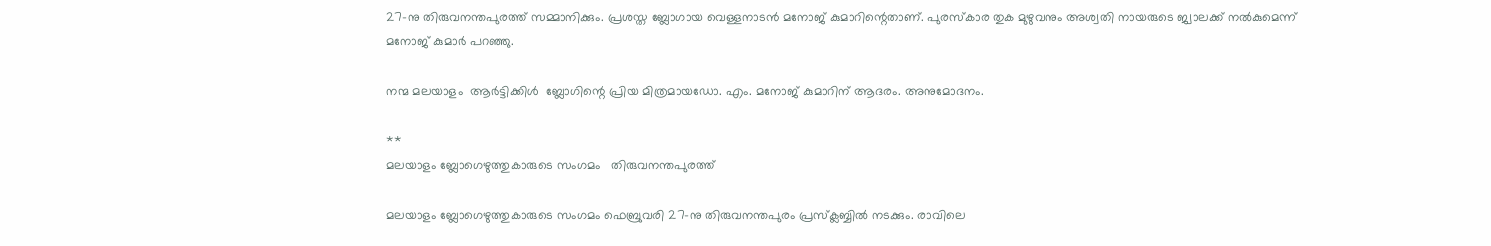27-നു തിരുവനന്തപുരത്ത് സമ്മാനിക്കും. പ്രശസ്ത ബ്ലോഗായ വെള്ളനാടന്‍ മനോജ്‌ കുമാറിന്റെതാണ്. പുരസ്കാര തുക മുഴുവനും അശ്വതി നായരുടെ ജ്വാലക്ക് നല്‍കുമെന്ന് മനോജ്‌ കുമാര്‍ പറഞ്ഞു.

നന്മ മലയാളം  ആര്‍ട്ടിക്കിള്‍  ബ്ലോഗിന്റെ പ്രിയ മിത്രമായഡോ. എം. മനോജ്‌ കുമാറിന് ആദരം. അനുമോദനം.

**
മലയാളം ബ്ലോഗെഴുത്തുകാരുടെ സംഗമം   തിരുവനന്തപുരത്ത്

മലയാളം ബ്ലോഗെഴുത്തുകാരുടെ സംഗമം ഫെബ്രുവരി 27-നു തിരുവനന്തപുരം പ്രസ്ക്ലബ്ബില്‍ നടക്കും. രാവിലെ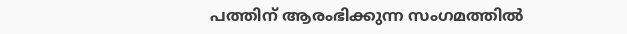പത്തിന് ആരംഭിക്കുന്ന സംഗമത്തില്‍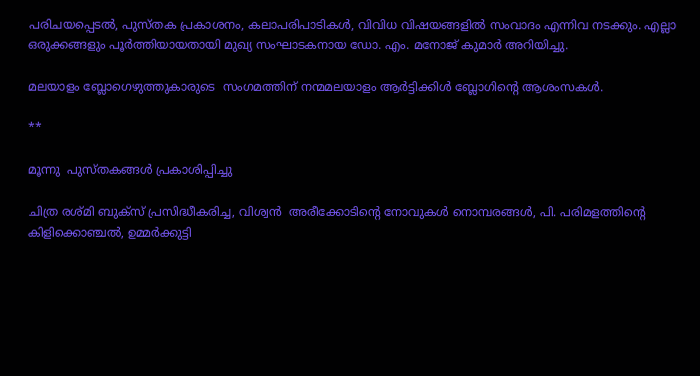പരിചയപ്പെടല്‍, പുസ്തക പ്രകാശനം, കലാപരിപാടികള്‍, വിവിധ വിഷയങ്ങളില്‍ സംവാദം എന്നിവ നടക്കും. എല്ലാ ഒരുക്കങ്ങളും പൂര്‍ത്തിയായതായി മുഖ്യ സംഘാടകനായ ഡോ. എം. മനോജ്‌ കുമാര്‍ അറിയിച്ചു.

മലയാളം ബ്ലോഗെഴുത്തുകാരുടെ  സംഗമത്തിന് നന്മമലയാളം ആര്‍ട്ടിക്കിള്‍ ബ്ലോഗിന്റെ ആശംസകള്‍.

**

മൂന്നു  പുസ്തകങ്ങള്‍ പ്രകാശിപ്പിച്ചു

ചിത്ര രശ്മി ബുക്സ് പ്രസിദ്ധീകരിച്ച, വിശ്വന്‍  അരീക്കോടിന്റെ നോവുകള്‍ നൊമ്പരങ്ങള്‍, പി. പരിമളത്തിന്റെ   കിളിക്കൊഞ്ചല്‍, ഉമ്മര്‍ക്കുട്ടി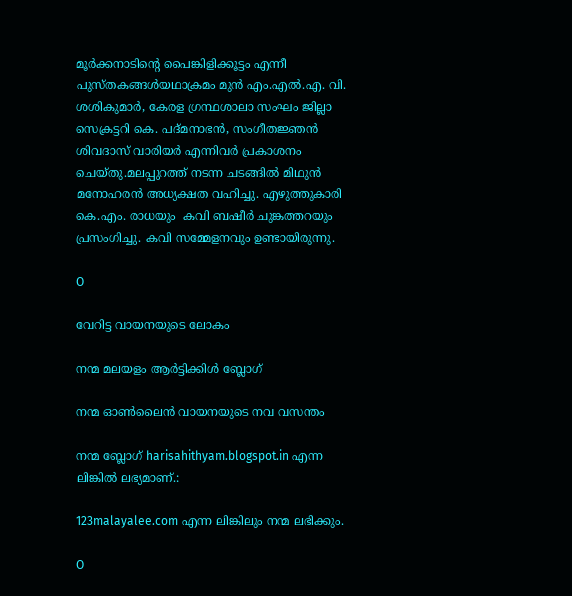മൂര്‍ക്കനാടിന്റെ പൈങ്കിളിക്കൂട്ടം എന്നീ പുസ്തകങ്ങള്‍യഥാക്രമം മുന്‍ എം.എല്‍.എ. വി. ശശികുമാര്‍, കേരള ഗ്രന്ഥശാലാ സംഘം ജില്ലാ  സെക്രട്ടറി കെ. പദ്മനാഭന്‍, സംഗീതജ്ഞന്‍ ശിവദാസ്‌ വാരിയര്‍ എന്നിവര്‍ പ്രകാശനം  ചെയ്തു.മലപ്പുറത്ത്‌ നടന്ന ചടങ്ങില്‍ മിഥുന്‍ മനോഹരന്‍ അധ്യക്ഷത വഹിച്ചു. എഴുത്തുകാരി കെ.എം. രാധയും  കവി ബഷീര്‍ ചുങ്കത്തറയും  പ്രസംഗിച്ചു. കവി സമ്മേളനവും ഉണ്ടായിരുന്നു.

O

വേറിട്ട വായനയുടെ ലോകം

നന്മ മലയളം ആര്‍ട്ടിക്കിള്‍ ബ്ലോഗ്‌

നന്മ ഓണ്‍ലൈന്‍ വായനയുടെ നവ വസന്തം

നന്മ ബ്ലോഗ്‌ harisahithyam.blogspot.in എന്ന ലിങ്കില്‍ ലഭ്യമാണ്.:

123malayalee.com എന്ന ലിങ്കിലും നന്മ ലഭിക്കും.

O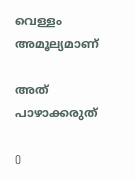വെള്ളം അമൂല്യമാണ്‌

അത് പാഴാക്കരുത്

O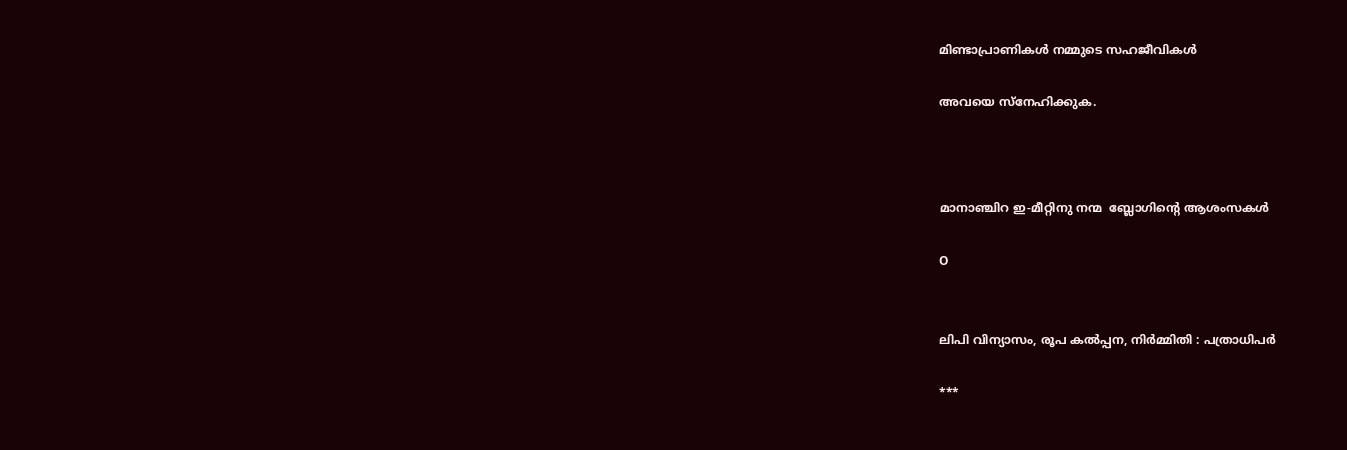മിണ്ടാപ്രാണികള്‍ നമ്മുടെ സഹജീവികള്‍

അവയെ സ്നേഹിക്കുക.



മാനാഞ്ചിറ ഇ-മീറ്റിനു നന്മ  ബ്ലോഗിന്റെ ആശംസകള്‍

O


ലിപി വിന്യാസം, രൂപ കല്‍പ്പന, നിര്‍മ്മിതി : പത്രാധിപര്‍

***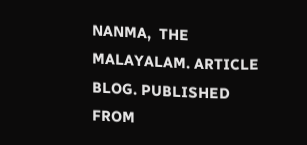NANMA,  THE MALAYALAM. ARTICLE BLOG. PUBLISHED FROM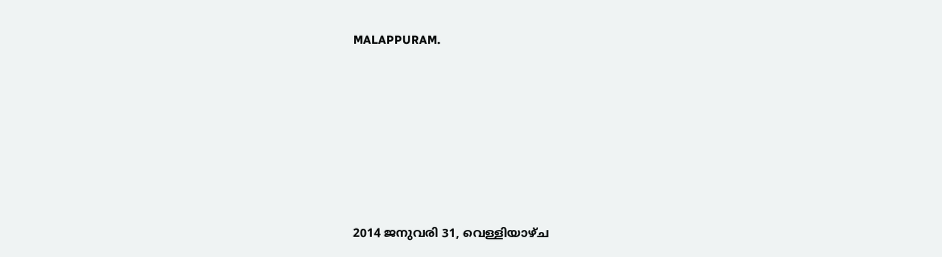MALAPPURAM.







2014 ജനുവരി 31, വെള്ളിയാഴ്‌ച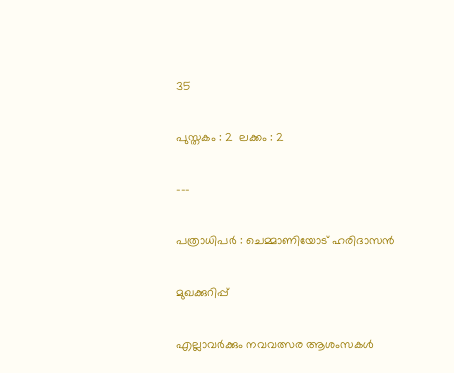35

പുസ്തകം : 2  ലക്കം : 2

---

പത്രാധിപര്‍ : ചെമ്മാണിയോട് ഹരിദാസന്‍

മുഖക്കുറിപ്പ്

എല്ലാവര്‍ക്കും നവവത്സര ആശംസകള്‍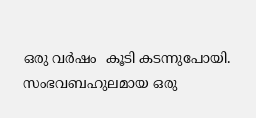ഒരു വര്‍ഷം  കൂടി കടന്നുപോയി. സംഭവബഹുലമായ ഒരു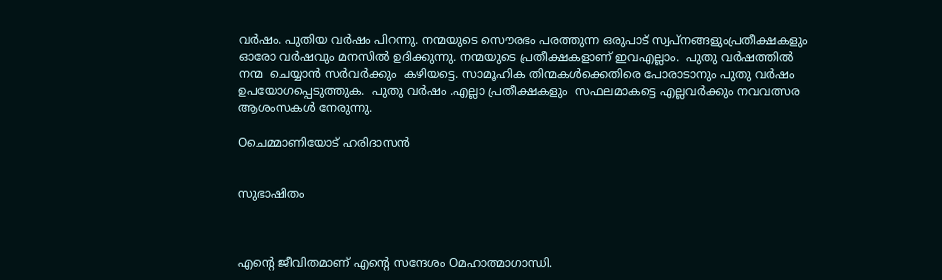വര്‍ഷം. പുതിയ വര്‍ഷം പിറന്നു. നന്മയുടെ സൌരഭം പരത്തുന്ന ഒരുപാട് സ്വപ്‌നങ്ങളുംപ്രതീക്ഷകളും ഓരോ വര്‍ഷവും മനസില്‍ ഉദിക്കുന്നു. നന്മയുടെ പ്രതീക്ഷകളാണ് ഇവഎല്ലാം.  പുതു വര്‍ഷത്തില്‍ നന്മ  ചെയ്യാന്‍ സര്‍വര്‍ക്കും  കഴിയട്ടെ. സാമൂഹിക തിന്മകള്‍ക്കെതിരെ പോരാടാനും പുതു വര്‍ഷം ഉപയോഗപ്പെടുത്തുക.  പുതു വര്‍ഷം .എല്ലാ പ്രതീക്ഷകളും  സഫലമാകട്ടെ എല്ലവര്‍ക്കും നവവത്സര  ആശംസകള്‍ നേരുന്നു.

Oചെമ്മാണിയോട് ഹരിദാസന്‍


സുഭാഷിതം



എന്റെ ജീവിതമാണ് എന്റെ സന്ദേശം Oമഹാത്മാഗാന്ധി.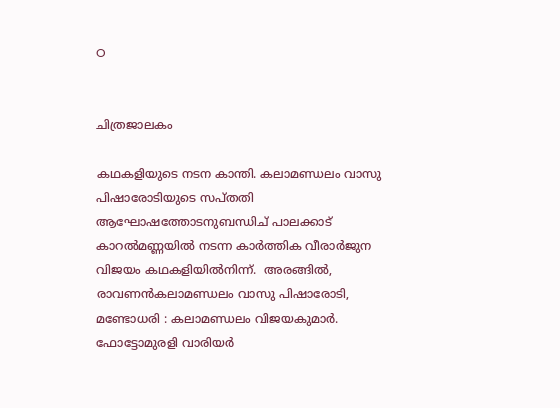O


ചിത്രജാലകം

കഥകളിയുടെ നടന കാന്തി. കലാമണ്ഡലം വാസു പിഷാരോടിയുടെ സപ്തതി ആഘോഷത്തോടനുബന്ധിച് പാലക്കാട് കാറല്‍മണ്ണയില്‍ നടന്ന കാര്‍ത്തിക വീരാര്‍ജുന വിജയം കഥകളിയില്‍നിന്ന്.  അരങ്ങില്‍,  രാവണന്‍കലാമണ്ഡലം വാസു പിഷാരോടി,  മണ്ടോധരി : കലാമണ്ഡലം വിജയകുമാര്‍. ഫോട്ടോമുരളി വാരിയര്‍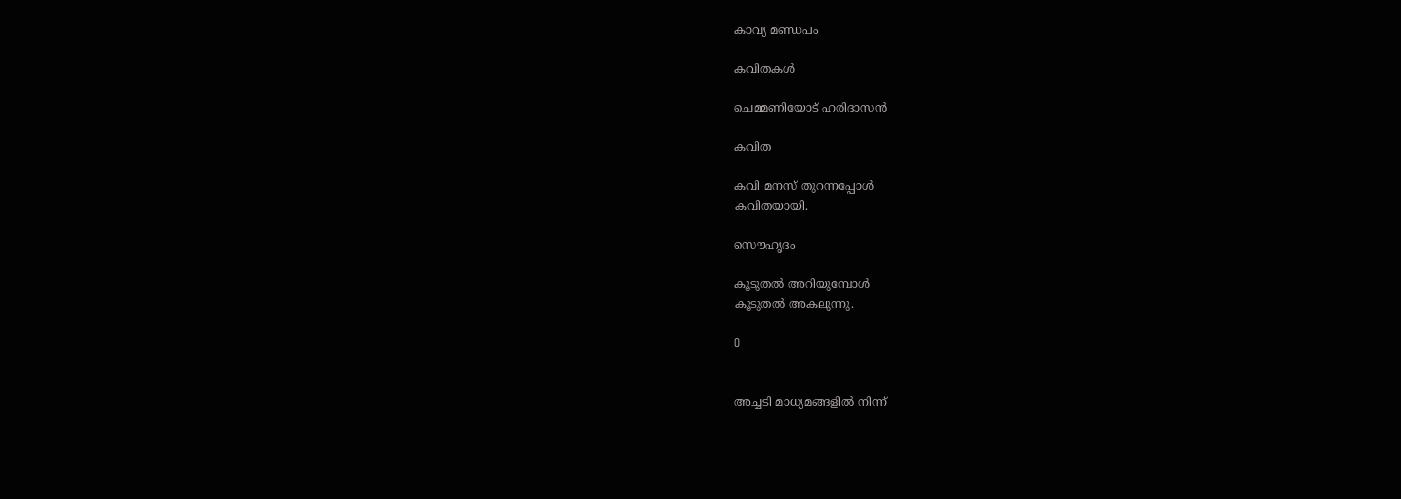കാവ്യ മണ്ഡപം

കവിതകള്‍

ചെമ്മണിയോട് ഹരിദാസന്‍

കവിത

കവി മനസ് തുറന്നപ്പോള്‍
കവിതയായി.

സൌഹൃദം

കൂടുതല്‍ അറിയുമ്പോള്‍
കൂടുതല്‍ അകലുന്നു.

O


അച്ചടി മാധ്യമങ്ങളില്‍ നിന്ന്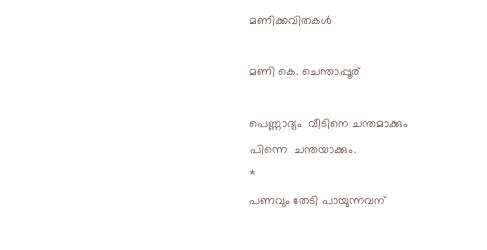മണിക്കവിതകള്‍

മണി കെ. ചെന്താപ്പൂര്

പെണ്ണാദ്യം  വീടിനെ ചന്തമാക്കും
പിന്നെ  ചന്തയാക്കും.
*
പണവും തേടി പായുന്നവന്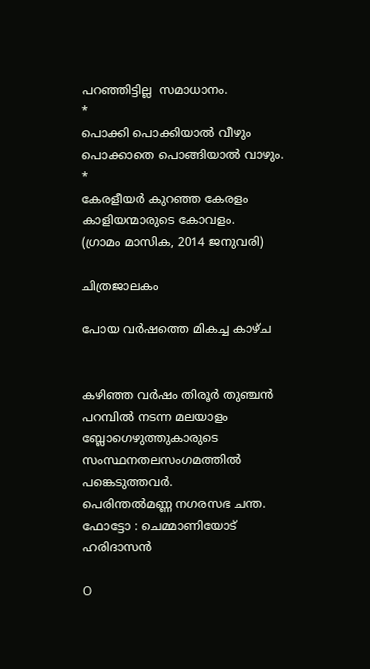പറഞ്ഞിട്ടില്ല  സമാധാനം.
*
പൊക്കി പൊക്കിയാല്‍ വീഴും
പൊക്കാതെ പൊങ്ങിയാല്‍ വാഴും.
*
കേരളീയര്‍ കുറഞ്ഞ കേരളം
കാളിയന്മാരുടെ കോവളം.
(ഗ്രാമം മാസിക, 2014 ജനുവരി)

ചിത്രജാലകം

പോയ വര്‍ഷത്തെ മികച്ച കാഴ്ച


കഴിഞ്ഞ വര്‍ഷം തിരൂര്‍ തുഞ്ചന്‍ പറമ്പില്‍ നടന്ന മലയാളം ബ്ലോഗെഴുത്തുകാരുടെ സംസ്ഥനതലസംഗമത്തില്‍ പങ്കെടുത്തവര്‍.
പെരിന്തല്‍മണ്ണ നഗരസഭ ചന്ത. ഫോട്ടോ : ചെമ്മാണിയോട് ഹരിദാസന്‍

O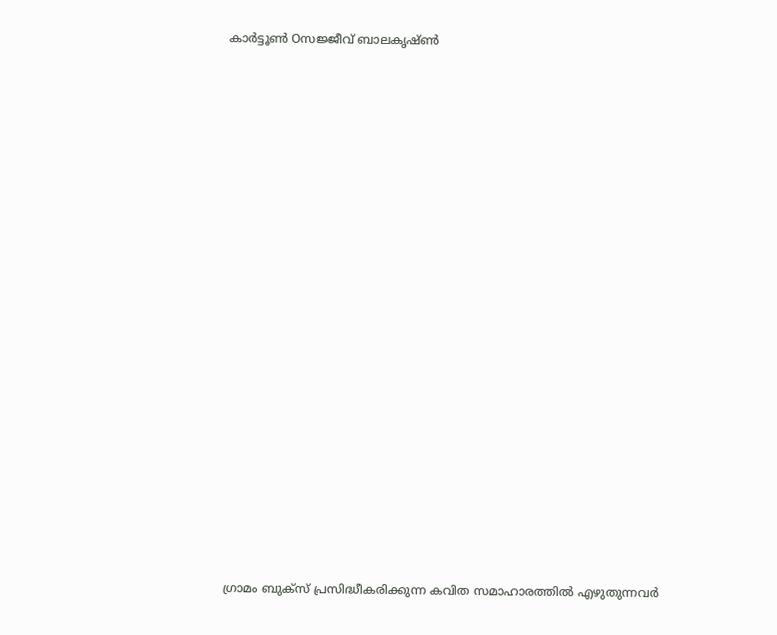കാര്‍ട്ടൂണ്‍ Oസജ്ജീവ്‌ ബാലകൃഷ്ണ്‍
























ഗ്രാമം ബുക്സ് പ്രസിദ്ധീകരിക്കുന്ന കവിത സമാഹാരത്തില്‍ എഴുതുന്നവര്‍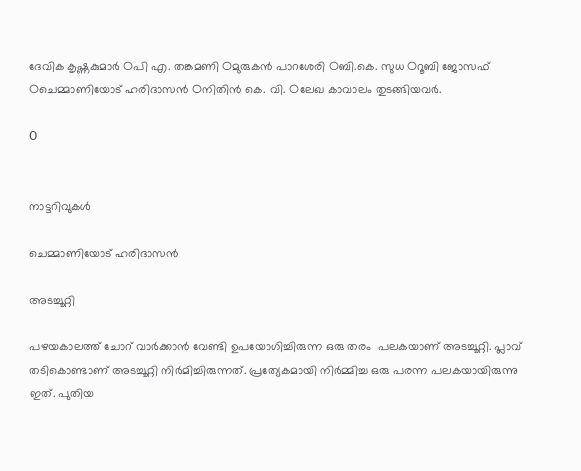ദേവിക കൃഷ്ണകുമാര്‍ Oപി എ. തങ്കമണി Oമുരുകന്‍ പാറശേരി Oബി.കെ. സുധ Oറൂബി ജോസഫ്‌ Oചെമ്മാണിയോട് ഹരിദാസന്‍ Oനിതിന്‍ കെ. വി. Oലേഖ കാവാലം തുടങ്ങിയവര്‍.

O


നാട്ടറിവുകള്‍

ചെമ്മാണിയോട് ഹരിദാസന്‍

അടച്ചൂറ്റി

പഴയകാലത്ത് ചോറ് വാര്‍ക്കാന്‍ വേണ്ടി ഉപയോഗിച്ചിരുന്ന ഒരു തരം  പലകയാണ് അടച്ചൂറ്റി. പ്ലാവ് തടികൊണ്ടാണ് അടച്ചൂറ്റി നിര്‍മിച്ചിരുന്നത്. പ്രത്യേകമായി നിര്‍മ്മിച്ച ഒരു പരന്ന പലകയായിരുന്നു ഇത്. പുതിയ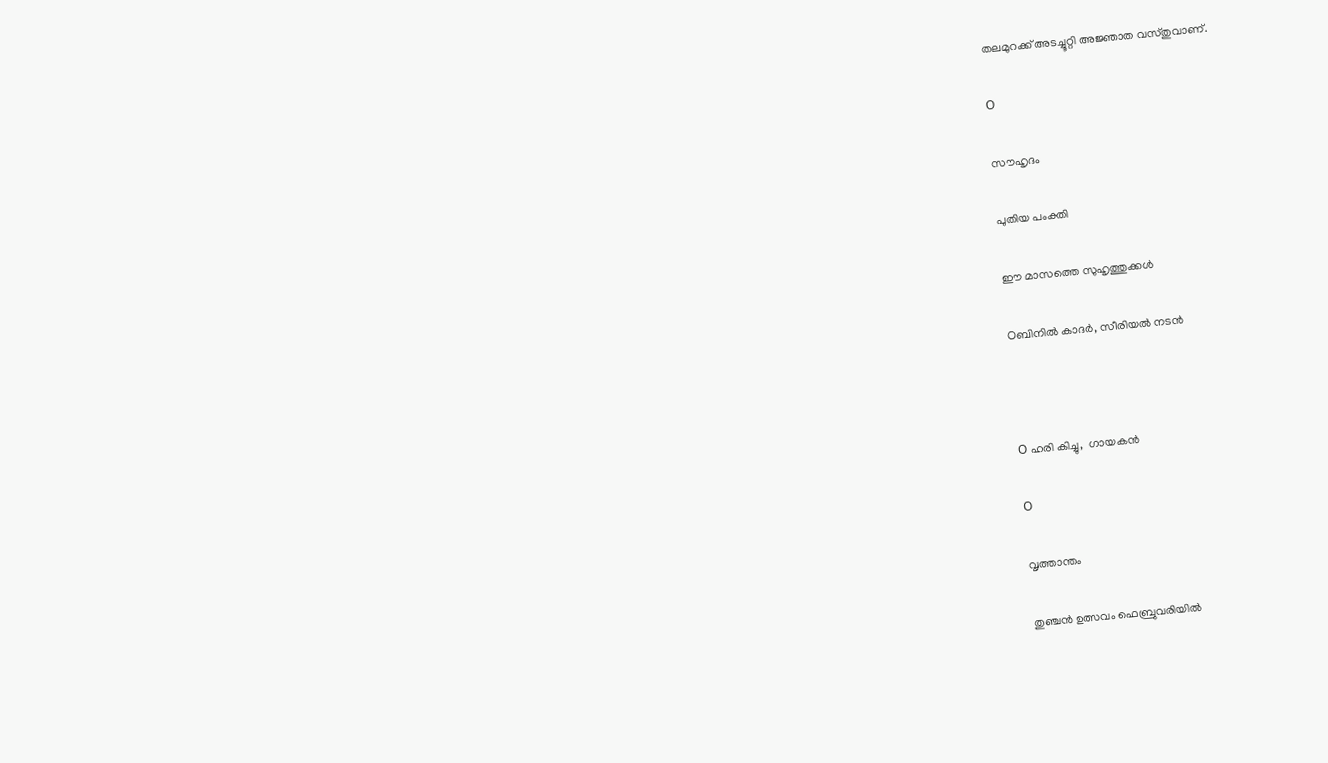തലമുറക്ക് അടച്ചൂറ്റി അജ്ഞാത വസ്തുവാണ്.

O

സൗഹൃദം

പുതിയ പംക്തി

ഈ മാസത്തെ സുഹൃത്തുക്കള്‍

Oബിനില്‍ കാദര്‍, സീരിയല്‍ നടന്‍



O ഹരി കിച്ചു,  ഗായകന്‍

O

വൃത്താന്തം

തുഞ്ചന്‍ ഉത്സവം ഫെബ്രുവരിയില്‍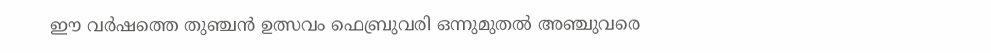ഈ വര്‍ഷത്തെ തുഞ്ചന്‍ ഉത്സവം ഫെബ്രുവരി ഒന്നുമുതല്‍ അഞ്ചുവരെ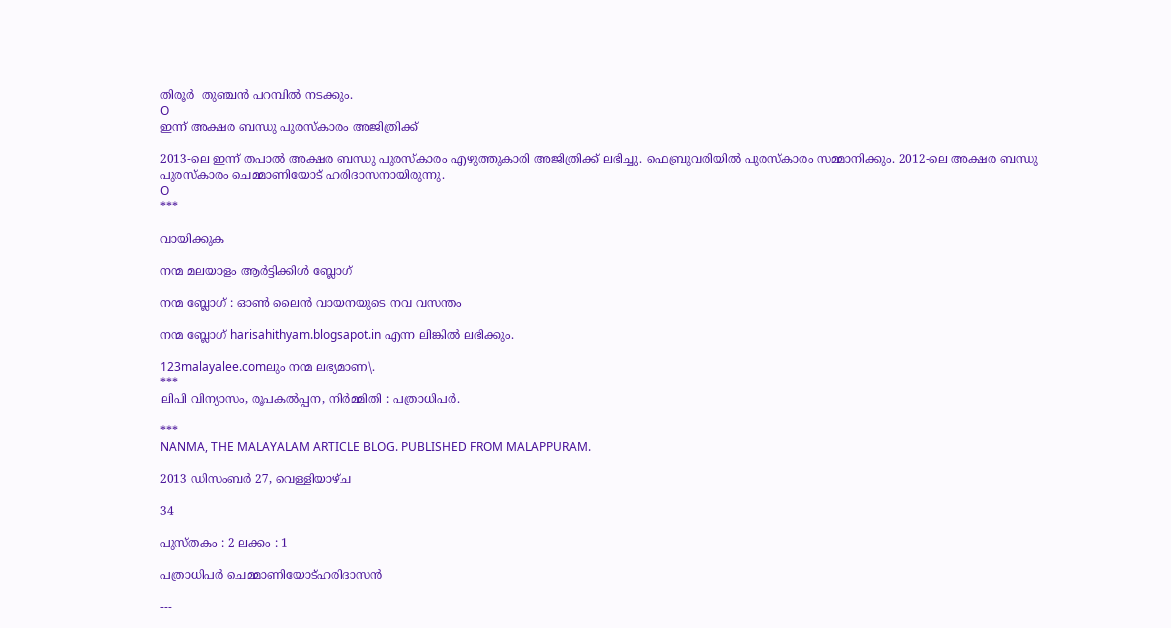തിരൂര്‍  തുഞ്ചന്‍ പറമ്പില്‍ നടക്കും.
O
ഇന്ന് അക്ഷര ബന്ധു പുരസ്കാരം അജിത്രിക്ക്

2013-ലെ ഇന്ന് തപാല്‍ അക്ഷര ബന്ധു പുരസ്കാരം എഴുത്തുകാരി അജിത്രിക്ക് ലഭിച്ചു. ഫെബ്രുവരിയില്‍ പുരസ്കാരം സമ്മാനിക്കും. 2012-ലെ അക്ഷര ബന്ധു പുരസ്കാരം ചെമ്മാണിയോട് ഹരിദാസനായിരുന്നു.
O
***

വായിക്കുക

നന്മ മലയാളം ആര്‍ട്ടിക്കിള്‍ ബ്ലോഗ്‌

നന്മ ബ്ലോഗ്‌ : ഓണ്‍ ലൈന്‍ വായനയുടെ നവ വസന്തം

നന്മ ബ്ലോഗ്‌ harisahithyam.blogsapot.in എന്ന ലിങ്കില്‍ ലഭിക്കും.

123malayalee.comലും നന്മ ലഭ്യമാണ\.
***
ലിപി വിന്യാസം, രൂപകല്‍പ്പന, നിര്‍മ്മിതി : പത്രാധിപര്‍.

***
NANMA, THE MALAYALAM ARTICLE BLOG. PUBLISHED FROM MALAPPURAM.

2013 ഡിസംബർ 27, വെള്ളിയാഴ്‌ച

34

പുസ്തകം : 2 ലക്കം : 1

പത്രാധിപര്‍ ചെമ്മാണിയോട്ഹരിദാസന്‍

---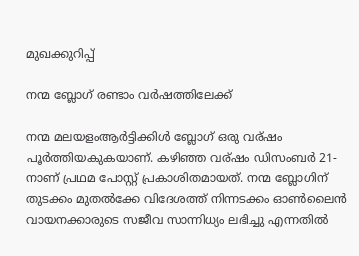മുഖക്കുറിപ്പ്‌

നന്മ ബ്ലോഗ്‌ രണ്ടാം വര്‍ഷത്തിലേക്ക്

നന്മ മലയളംആര്‍ട്ടിക്കിള്‍ ബ്ലോഗ്‌ ഒരു വര്ഷം പൂര്‍ത്തിയകുകയാണ്. കഴിഞ്ഞ വര്ഷം ഡിസംബര്‍ 21-നാണ് പ്രഥമ പോസ്റ്റ്‌ പ്രകാശിതമായത്. നന്മ ബ്ലോഗിന് തുടക്കം മുതല്‍ക്കേ വിദേശത്ത് നിന്നടക്കം ഓണ്‍ലൈന്‍ വായനക്കാരുടെ സജീവ സാന്നിധ്യം ലഭിച്ചു എന്നതില്‍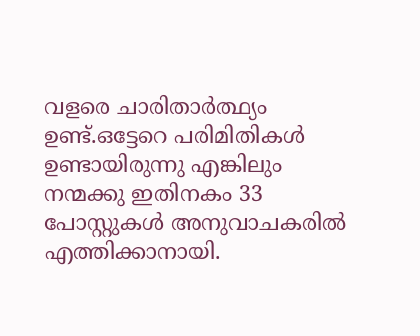വളരെ ചാരിതാര്‍ത്ഥ്യം ഉണ്ട്.ഒട്ടേറെ പരിമിതികള്‍ ഉണ്ടായിരുന്നു എങ്കിലും നന്മക്കു ഇതിനകം 33  പോസ്റ്റുകള്‍ അനുവാചകരില്‍ എത്തിക്കാനായി.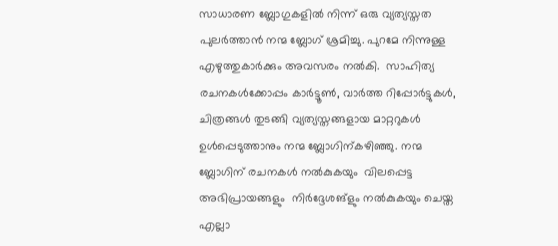സാധാരണ ബ്ലോഗുകളില്‍ നിന്ന് ഒരു വ്യത്യസ്തത പുലര്‍ത്താന്‍ നന്മ ബ്ലോഗ്‌ ശ്രമിച്ചു. പുറമേ നിന്നുള്ള എഴുത്തുകാര്‍ക്കും അവസരം നല്‍കി.  സാഹിത്യ രചനകള്‍ക്കോപ്പം കാര്‍ട്ടൂണ്‍, വാര്‍ത്ത റിപ്പോര്‍ട്ടുകള്‍, ചിത്രങ്ങള്‍ തുടങ്ങി വ്യത്യസ്തങ്ങളായ മാറ്ററുകള്‍  ഉള്‍പ്പെടുത്താനും നന്മ ബ്ലോഗിന്കഴിഞ്ഞു. നന്മ ബ്ലോഗിന് രചനകള്‍ നല്‍കുകയും  വിലപ്പെട്ട അഭിപ്രായങ്ങളും  നിര്‍ദ്ദേശങ്ളും നല്‍കുകയും ചെയ്ത എല്ലാ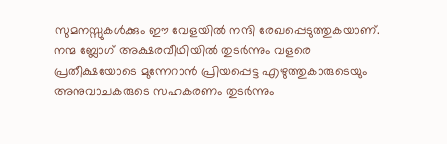സുമനസ്സുകള്‍ക്കും ഈ വേളയില്‍ നന്ദി രേഖപ്പെടുത്തുകയാണ്. നന്മ ബ്ലോഗ്‌ അക്ഷരവീഥിയില്‍ തുടര്‍ന്നും വളരെ  പ്രതീക്ഷയോടെ മുന്നേറാന്‍ പ്രിയപ്പെട്ട എഴുത്തുകാരുടെയും  അനുവാചകരുടെ സഹകരണം തുടര്‍ന്നും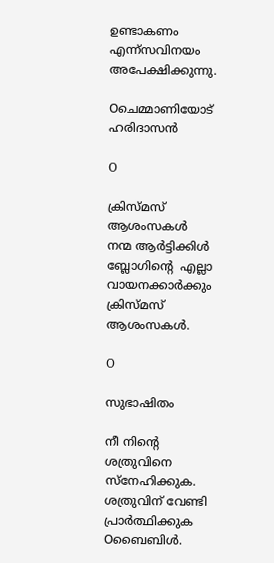ഉണ്ടാകണം എന്ന്സവിനയം  അപേക്ഷിക്കുന്നു.

Oചെമ്മാണിയോട് ഹരിദാസന്‍

O

ക്രിസ്മസ് ആശംസകള്‍
നന്മ ആര്‍ട്ടിക്കിള്‍ ബ്ലോഗിന്റെ  എല്ലാ വായനക്കാര്‍ക്കും ക്രിസ്മസ് ആശംസകള്‍.

O

സുഭാഷിതം

നീ നിന്റെ ശത്രുവിനെ സ്നേഹിക്കുക. ശത്രുവിന് വേണ്ടി പ്രാര്‍ത്ഥിക്കുക Oബൈബിള്‍.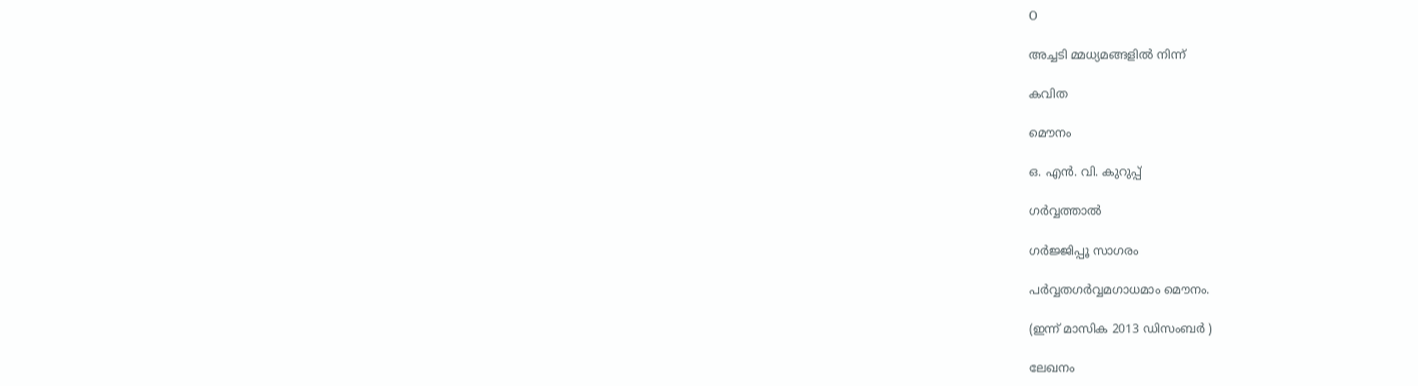O

അച്ചടി മ്മധ്യമങ്ങളില്‍ നിന്ന്

കവിത

മൌനം

ഒ. എന്‍. വി. കുറുപ്പ്

ഗര്‍വ്വത്താല്‍

ഗര്‍ജ്ജിപ്പൂ സാഗരം

പര്‍വ്വതഗര്‍വ്വമഗാധമാം മൌനം.

(ഇന്ന് മാസിക 2013 ഡിസംബര്‍ )

ലേഖനം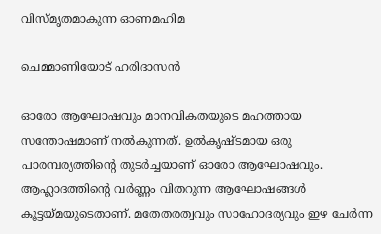വിസ്മൃതമാകുന്ന ഓണമഹിമ

ചെമ്മാണിയോട് ഹരിദാസന്‍

ഓരോ ആഘോഷവും മാനവികതയുടെ മഹത്തായ സന്തോഷമാണ് നല്‍കുന്നത്. ഉല്‍കൃഷ്ടമായ ഒരു പാരമ്പര്യത്തിന്റെ തുടര്‍ച്ചയാണ് ഓരോ ആഘോഷവും. ആഹ്ലാദത്തിന്റെ വര്‍ണ്ണം വിതറുന്ന ആഘോഷങ്ങള്‍ കൂട്ടയ്മയുടെതാണ്. മതേതരത്വവും സാഹോദര്യവും ഇഴ ചേര്‍ന്ന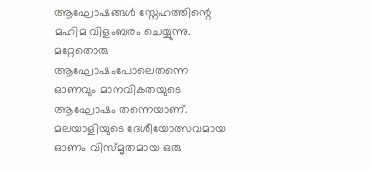ആഘോഷങ്ങള്‍ സ്നേഹത്തിന്റെ മഹിമ വിളംബരം ചെയ്യുന്നു. മറ്റേതൊരു ആഘോഷംപോലെതന്നെ ഓണവും മാനവികതയുടെ ആഘോഷം തന്നെയാണ്. മലയാളിയുടെ ദേശീയോത്സവമായ ഓണം വിസ്മൃതമായ ഒരു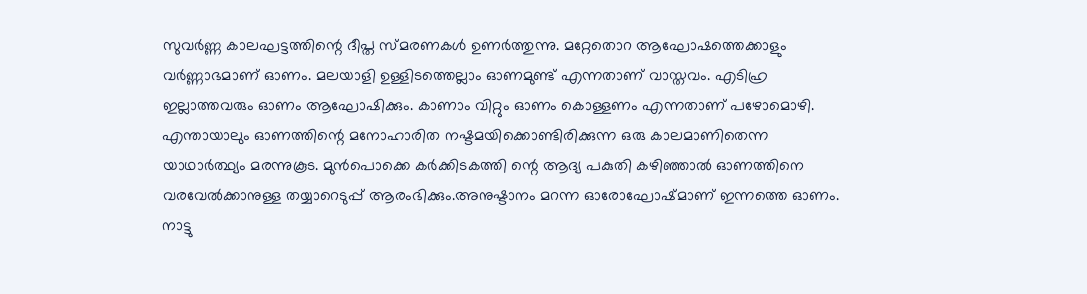സുവര്‍ണ്ണ കാലഘട്ടത്തിന്റെ ദീപ്ത സ്മരണകള്‍ ഉണര്‍ത്തുന്നു. മറ്റേതൊറ ആഘോഷത്തെക്കാളും വര്‍ണ്ണാഭമാണ് ഓണം. മലയാളി ഉള്ളിടത്തെല്ലാം ഓണമുണ്ട് എന്നതാണ് വാസ്തവം. എടിഹ്ര ഇല്ലാത്തവരും ഓണം ആഘോഷിക്കും. കാണാം വിറ്റും ഓണം കൊള്ളണം എന്നതാണ് പഴോമൊഴി. എന്തായാലും ഓണത്തിന്റെ മനോഹാരിത നഷ്ടമയിക്കൊണ്ടിരിക്കുന്ന ഒരു കാലമാണിതെന്ന യാഥാര്‍ത്ഥ്യം മരന്നുകൂട. മുന്‍പൊക്കെ കര്‍ക്കിടകത്തി ന്റെ ആദ്യ പകുതി കഴിഞ്ഞാല്‍ ഓണത്തിനെ വരവേല്‍ക്കാനുള്ള തയ്യാറെടുപ്പ് ആരംഭിക്കും.അനുഷ്ടാനം മറന്ന ഓരോഘോഷ്മാണ് ഇന്നത്തെ ഓണം. നാട്ടു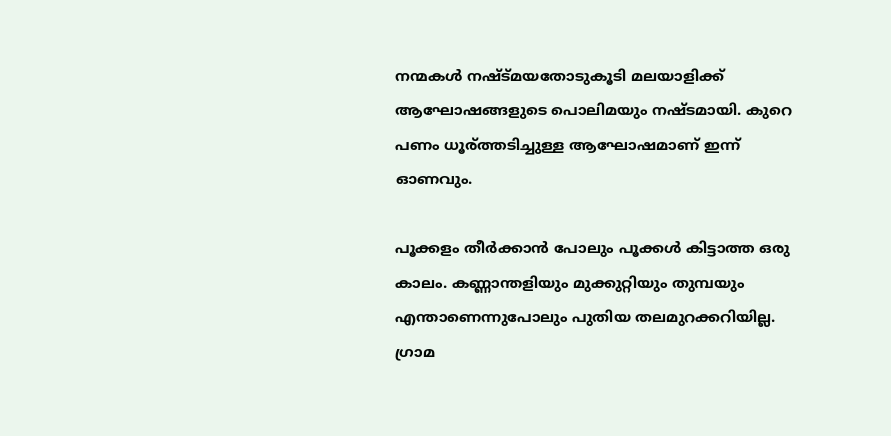നന്മകള്‍ നഷ്ട്മയതോടുകൂടി മലയാളിക്ക് ആഘോഷങ്ങളുടെ പൊലിമയും നഷ്ടമായി. കുറെ പണം ധൂര്ത്തടിച്ചുള്ള ആഘോഷമാണ് ഇന്ന് ഓണവും.

പൂക്കളം തീര്‍ക്കാന്‍ പോലും പൂക്കള്‍ കിട്ടാത്ത ഒരു കാലം. കണ്ണാന്തളിയും മുക്കുറ്റിയും തുമ്പയും എന്താണെന്നുപോലും പുതിയ തലമുറക്കറിയില്ല. ഗ്രാമ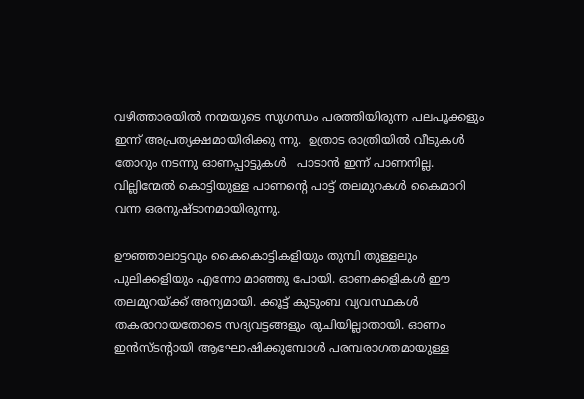വഴിത്താരയില്‍ നന്മയുടെ സുഗന്ധം പരത്തിയിരുന്ന പലപൂക്കളും  ഇന്ന് അപ്രത്യക്ഷമായിരിക്കു ന്നു.  ഉത്രാട രാത്രിയില്‍ വീടുകള്‍ തോറും നടന്നു ഓണപ്പാട്ടുകള്‍   പാടാന്‍ ഇന്ന് പാണനില്ല. വില്ലിന്മേല്‍ കൊട്ടിയുള്ള പാണന്റെ പാട്ട് തലമുറകള്‍ കൈമാറി വന്ന ഒരനുഷ്ടാനമായിരുന്നു.

ഊഞ്ഞാലാട്ടവും കൈകൊട്ടികളിയും തുമ്പി തുള്ളലും പുലിക്കളിയും എന്നോ മാഞ്ഞു പോയി. ഓണക്കളികള്‍ ഈ തലമുറയ്ക്ക് അന്യമായി. ക്കൂട്ട് കുടുംബ വ്യവസ്ഥകള്‍ തകരാറായതോടെ സദ്യവട്ടങ്ങളും രുചിയില്ലാതായി. ഓണം ഇന്‍സ്ടന്റായി ആഘോഷിക്കുമ്പോള്‍ പരമ്പരാഗതമായുള്ള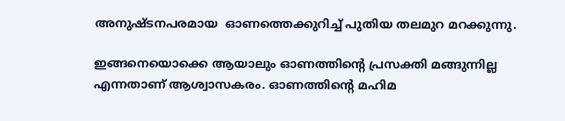അനുഷ്ടനപരമായ  ഓണത്തെക്കുറിച്ച്‌ പുതിയ തലമുറ മറക്കുന്നു.

ഇങ്ങനെയൊക്കെ ആയാലും ഓണത്തിന്റെ പ്രസക്തി മങ്ങുന്നില്ല എന്നതാണ് ആശ്വാസകരം. ഓണത്തിന്റെ മഹിമ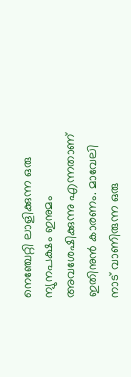നെഞ്ചേറ്റി ലാളിക്കുന്ന ഒരു ന്യുനപക്ഷം ഇനുമം അവശേഷിക്കുന്നു എന്നതാണ് ഇതിനുന്‍ കാരണം. മാവേലി നാട് വാണിരുന്ന ഒരു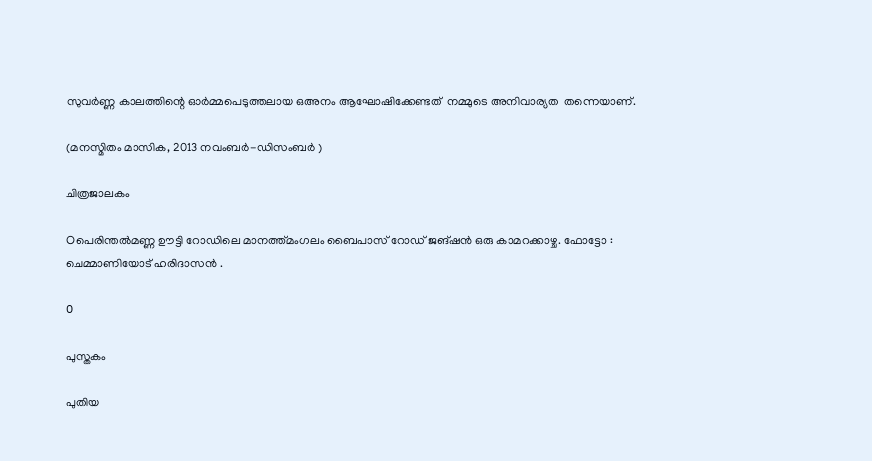സുവര്‍ണ്ണ കാലത്തിന്റെ ഓര്‍മ്മപെടുത്തലായ ഒഅനം ആഘോഷിക്കേണ്ടത്  നമ്മുടെ അനിവാര്യത  തന്നെയാണ്.

(മനസ്മിതം മാസിക, 2013 നവംബര്‍-ഡിസംബര്‍ )

ചിത്രജാലകം

Oപെരിന്തല്‍മണ്ണ ഊട്ടി റോഡിലെ മാനത്ത്മംഗലം ബൈപാസ് റോഡ്‌ ജങ്ഷന്‍ ഒരു കാമറക്കാഴ്ച. ഫോട്ടോ : ചെമ്മാണിയോട് ഹരിദാസന്‍ .

O

പുസ്തകം

പുതിയ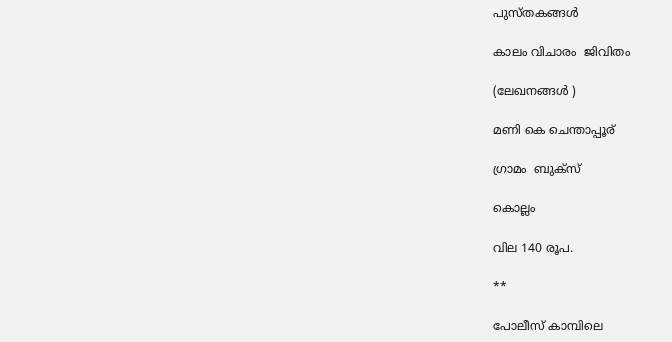പുസ്തകങ്ങള്‍

കാലം വിചാരം  ജിവിതം

(ലേഖനങ്ങള്‍ )

മണി കെ ചെന്താപ്പൂര്

ഗ്രാമം  ബുക്സ്

കൊല്ലം

വില 140 രൂപ.

**

പോലീസ് കാമ്പിലെ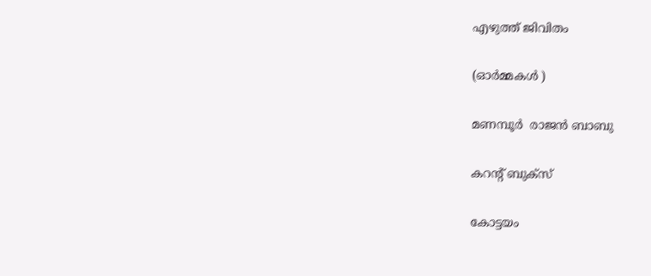എഴുത്ത് ജിവിതം

(ഓര്‍മ്മകള്‍ )

മണമ്പൂര്‍  രാജന്‍ ബാബു

കറന്റ് ബുക്സ്

കോട്ടയം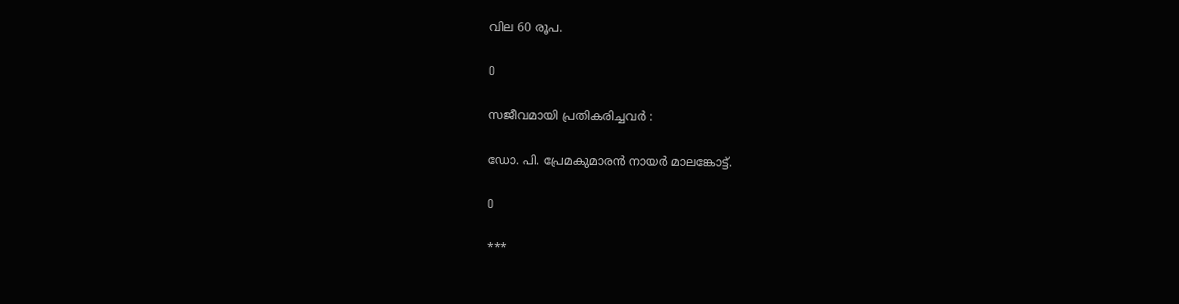വില 60 രൂപ.

O

സജീവമായി പ്രതികരിച്ചവര്‍ :

ഡോ. പി. പ്രേമകുമാരന്‍ നായര്‍ മാലങ്കോട്ട്.

O

***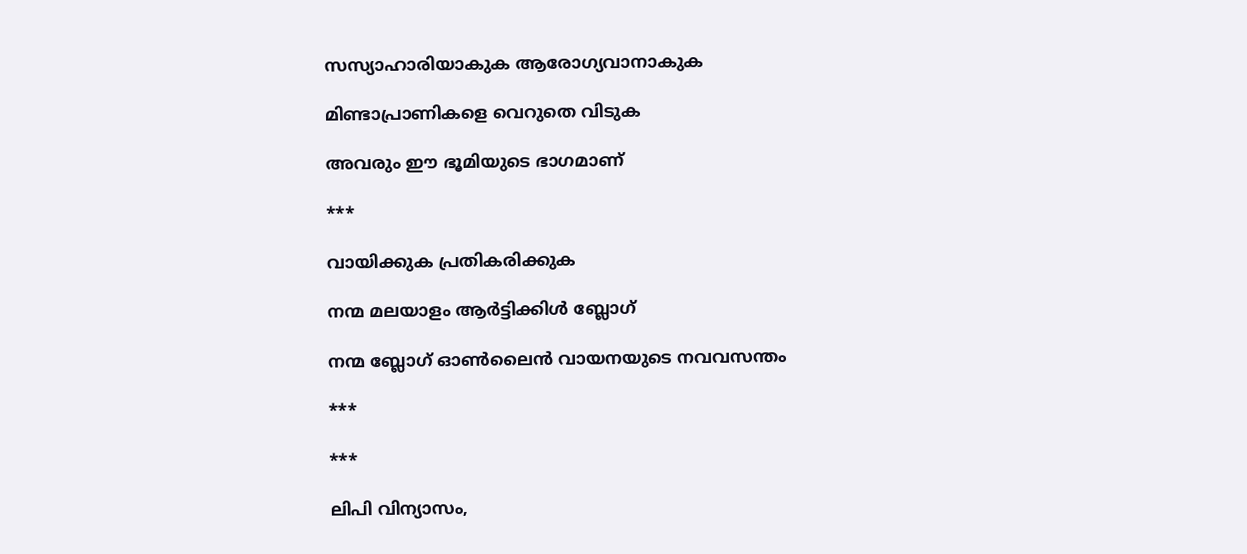സസ്യാഹാരിയാകുക ആരോഗ്യവാനാകുക

മിണ്ടാപ്രാണികളെ വെറുതെ വിടുക

അവരും ഈ ഭൂമിയുടെ ഭാഗമാണ്

***

വായിക്കുക പ്രതികരിക്കുക

നന്മ മലയാളം ആര്‍ട്ടിക്കിള്‍ ബ്ലോഗ്‌

നന്മ ബ്ലോഗ്‌ ഓണ്‍ലൈന്‍ വായനയുടെ നവവസന്തം

***

***

ലിപി വിന്യാസം,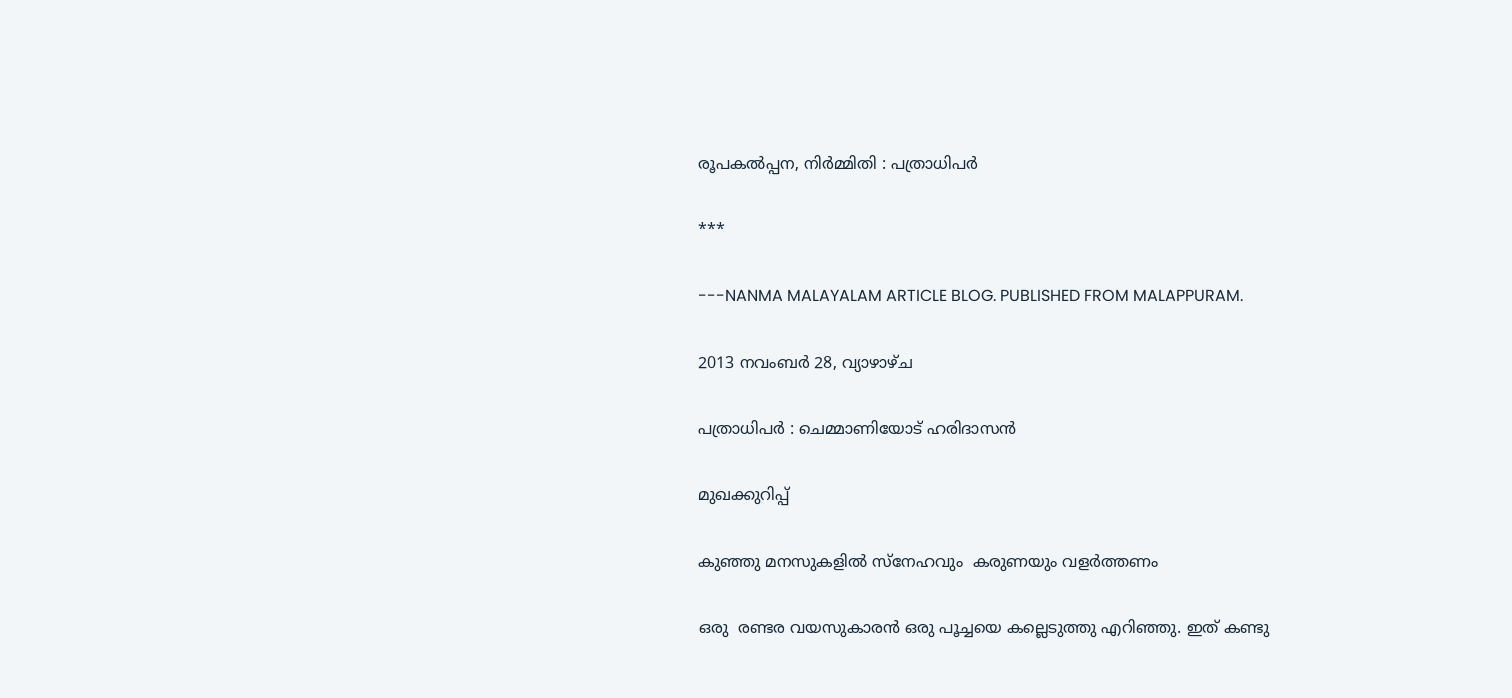രൂപകല്‍പ്പന, നിര്‍മ്മിതി : പത്രാധിപര്‍

***

---NANMA MALAYALAM ARTICLE BLOG. PUBLISHED FROM MALAPPURAM.

2013 നവംബർ 28, വ്യാഴാഴ്‌ച

പത്രാധിപര്‍ : ചെമ്മാണിയോട് ഹരിദാസന്‍

മുഖക്കുറിപ്പ്‌

കുഞ്ഞു മനസുകളില്‍ സ്നേഹവും  കരുണയും വളര്‍ത്തണം

ഒരു  രണ്ടര വയസുകാരന്‍ ഒരു പൂച്ചയെ കല്ലെടുത്തു എറിഞ്ഞു. ഇത് കണ്ടു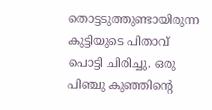തൊട്ടടുത്തുണ്ടായിരുന്ന കുട്ടിയുടെ പിതാവ് പൊട്ടി ചിരിച്ചു. ഒരു പിഞ്ചു കുഞ്ഞിന്റെ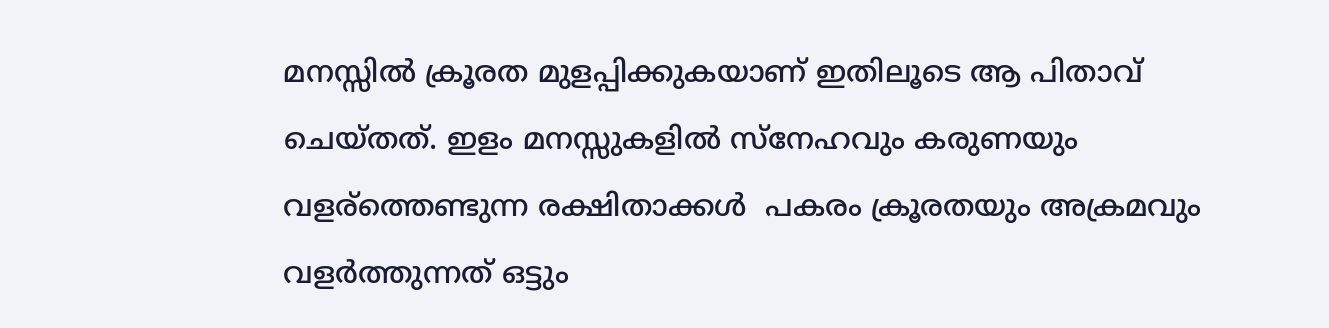മനസ്സില്‍ ക്രൂരത മുളപ്പിക്കുകയാണ് ഇതിലൂടെ ആ പിതാവ് ചെയ്തത്. ഇളം മനസ്സുകളില്‍ സ്നേഹവും കരുണയും വളര്ത്തെണ്ടുന്ന രക്ഷിതാക്കള്‍  പകരം ക്രൂരതയും അക്രമവും വളര്‍ത്തുന്നത് ഒട്ടും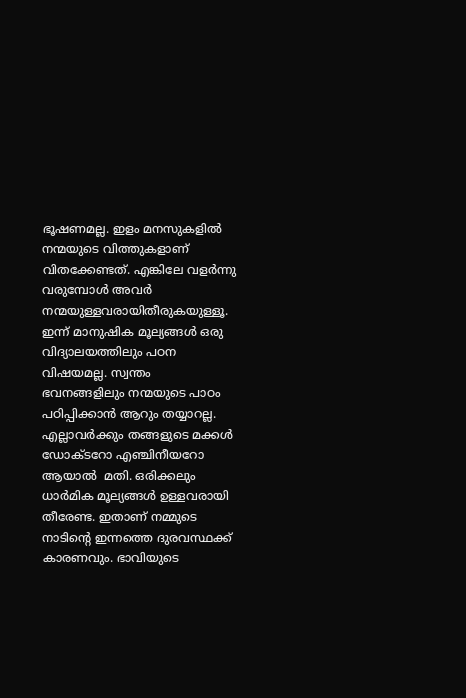ഭൂഷണമല്ല. ഇളം മനസുകളില്‍ നന്മയുടെ വിത്തുകളാണ് വിതക്കേണ്ടത്. എങ്കിലേ വളര്‍ന്നു വരുമ്പോള്‍ അവര്‍ നന്മയുള്ളവരായിതീരുകയുള്ളൂ. ഇന്ന് മാനുഷിക മൂല്യങ്ങള്‍ ഒരു വിദ്യാലയത്തിലും പഠന വിഷയമല്ല. സ്വന്തം ഭവനങ്ങളിലും നന്മയുടെ പാഠം പഠിപ്പിക്കാന്‍ ആറും തയ്യാറല്ല. എല്ലാവര്‍ക്കും തങ്ങളുടെ മക്കള്‍ ഡോക്ടറോ എഞ്ചിനീയറോ ആയാല്‍  മതി. ഒരിക്കലും ധാര്‍മിക മൂല്യങ്ങള്‍ ഉള്ളവരായി തീരേണ്ട. ഇതാണ് നമ്മുടെ നാടിന്‍റെ ഇന്നത്തെ ദുരവസ്ഥക്ക് കാരണവും. ഭാവിയുടെ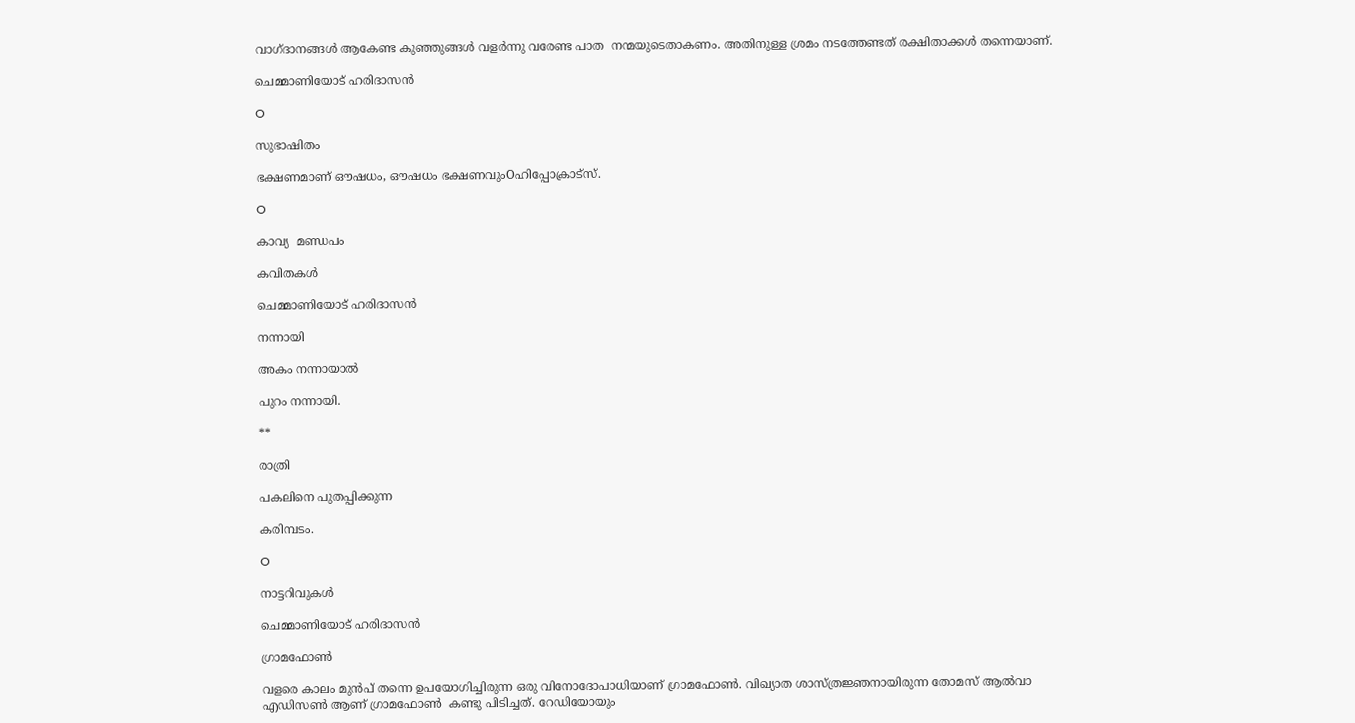വാഗ്ദാനങ്ങള്‍ ആകേണ്ട കുഞ്ഞുങ്ങള്‍ വളര്‍ന്നു വരേണ്ട പാത  നന്മയുടെതാകണം. അതിനുള്ള ശ്രമം നടത്തേണ്ടത് രക്ഷിതാക്കള്‍ തന്നെയാണ്.

ചെമ്മാണിയോട് ഹരിദാസന്‍

O

സുഭാഷിതം

ഭക്ഷണമാണ് ഔഷധം, ഔഷധം ഭക്ഷണവുംOഹിപ്പോക്രാട്സ്.

O

കാവ്യ  മണ്ഡപം

കവിതകള്‍

ചെമ്മാണിയോട് ഹരിദാസന്‍

നന്നായി

അകം നന്നായാല്‍

പുറം നന്നായി.

**

രാത്രി

പകലിനെ പുതപ്പിക്കുന്ന

കരിമ്പടം.

O

നാട്ടറിവുകള്‍

ചെമ്മാണിയോട് ഹരിദാസന്‍

ഗ്രാമഫോണ്‍

വളരെ കാലം മുന്‍പ് തന്നെ ഉപയോഗിച്ചിരുന്ന ഒരു വിനോദോപാധിയാണ് ഗ്രാമഫോണ്‍. വിഖ്യാത ശാസ്ത്രജ്ഞനായിരുന്ന തോമസ് ആല്‍വാ എഡിസണ്‍ ആണ് ഗ്രാമഫോണ്‍  കണ്ടു പിടിച്ചത്. റേഡിയോയും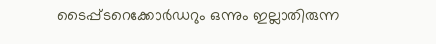ടൈപ്പ്ടറെക്കോര്‍ഡറും ഒന്നും ഇല്ലാതിരുന്ന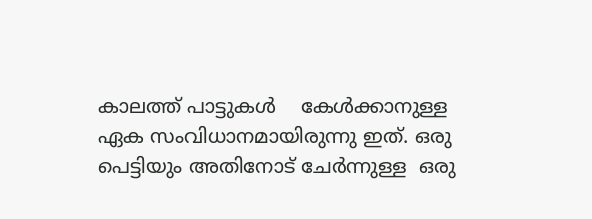കാലത്ത് പാട്ടുകള്‍    കേള്‍ക്കാനുള്ള ഏക സംവിധാനമായിരുന്നു ഇത്. ഒരു പെട്ടിയും അതിനോട് ചേര്‍ന്നുള്ള  ഒരു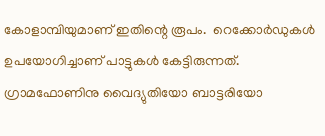കോളാമ്പിയുമാണ്‌ ഇതിന്റെ രൂപം.  റെക്കോര്‍ഡുകള്‍ ഉപയോഗിച്ചാണ് പാട്ടുകള്‍ കേട്ടിരുന്നത്. ഗ്രാമഫോണിനു വൈദ്യുതിയോ ബാട്ടരിയോ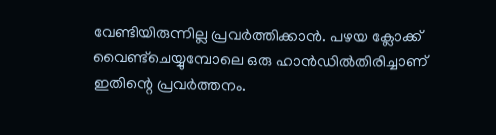വേണ്ടിയിരുന്നില്ല പ്രവര്‍ത്തിക്കാന്‍. പഴയ ക്ലോക്ക് വൈണ്ട്ചെയ്യുമ്പോലെ ഒരു ഹാന്‍ഡില്‍തിരിച്ചാണ് ഇതിന്റെ പ്രവര്‍ത്തനം.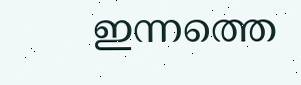ഇന്നത്തെ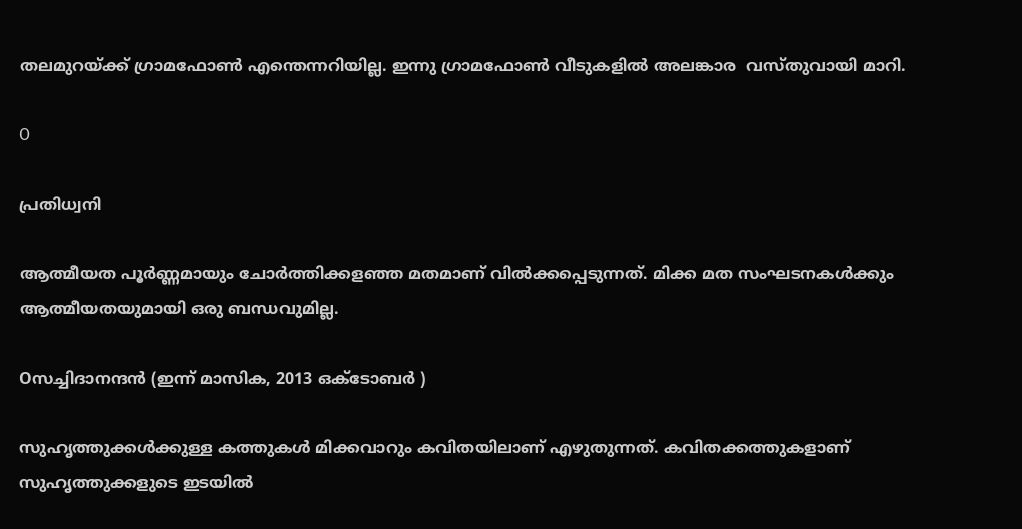തലമുറയ്ക്ക് ഗ്രാമഫോണ്‍ എന്തെന്നറിയില്ല. ഇന്നു ഗ്രാമഫോണ്‍ വീടുകളില്‍ അലങ്കാര  വസ്തുവായി മാറി.

O

പ്രതിധ്വനി

ആത്മീയത പൂര്‍ണ്ണമായും ചോര്‍ത്തിക്കളഞ്ഞ മതമാണ്‌ വില്‍ക്കപ്പെടുന്നത്. മിക്ക മത സംഘടനകള്‍ക്കും ആത്മീയതയുമായി ഒരു ബന്ധവുമില്ല.

Oസച്ചിദാനന്ദന്‍ (ഇന്ന് മാസിക, 2013 ഒക്ടോബര്‍ )

സുഹൃത്തുക്കള്‍ക്കുള്ള കത്തുകള്‍ മിക്കവാറും കവിതയിലാണ് എഴുതുന്നത്. കവിതക്കത്തുകളാണ് സുഹൃത്തുക്കളുടെ ഇടയില്‍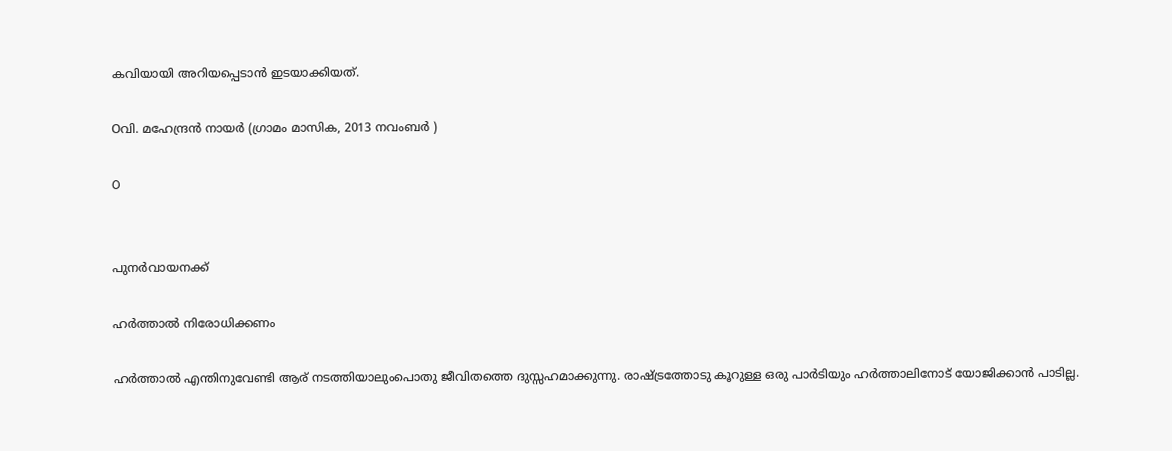കവിയായി അറിയപ്പെടാന്‍ ഇടയാക്കിയത്.

Oവി. മഹേന്ദ്രന്‍ നായര്‍ (ഗ്രാമം മാസിക, 2013 നവംബര്‍ )

O


പുനര്‍വായനക്ക്

ഹര്‍ത്താല്‍ നിരോധിക്കണം

ഹര്‍ത്താല്‍ എന്തിനുവേണ്ടി ആര് നടത്തിയാലുംപൊതു ജീവിതത്തെ ദുസ്സഹമാക്കുന്നു. രാഷ്ട്രത്തോടു കൂറുള്ള ഒരു പാര്‍ടിയും ഹര്‍ത്താലിനോട്‌ യോജിക്കാന്‍ പാടില്ല.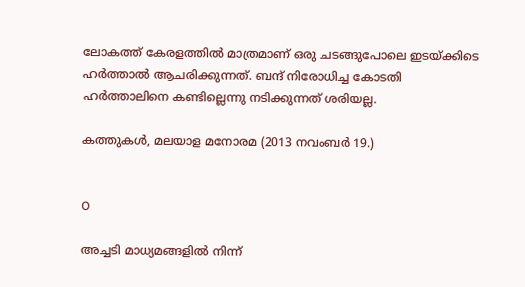ലോകത്ത് കേരളത്തില്‍ മാത്രമാണ് ഒരു ചടങ്ങുപോലെ ഇടയ്ക്കിടെ  ഹര്‍ത്താല്‍ ആചരിക്കുന്നത്. ബന്ദ് നിരോധിച്ച കോടതി ഹര്‍ത്താലിനെ കണ്ടില്ലെന്നു നടിക്കുന്നത് ശരിയല്ല.

കത്തുകള്‍, മലയാള മനോരമ (2013 നവംബര്‍ 19.)


O

അച്ചടി മാധ്യമങ്ങളില്‍ നിന്ന്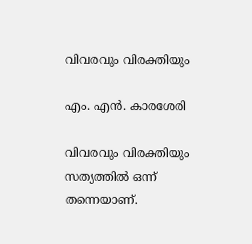വിവരവും വിരക്തിയും

എം. എന്‍. കാരശേരി

വിവരവും വിരക്തിയും സത്യത്തില്‍ ഒന്ന് തന്നെയാണ്.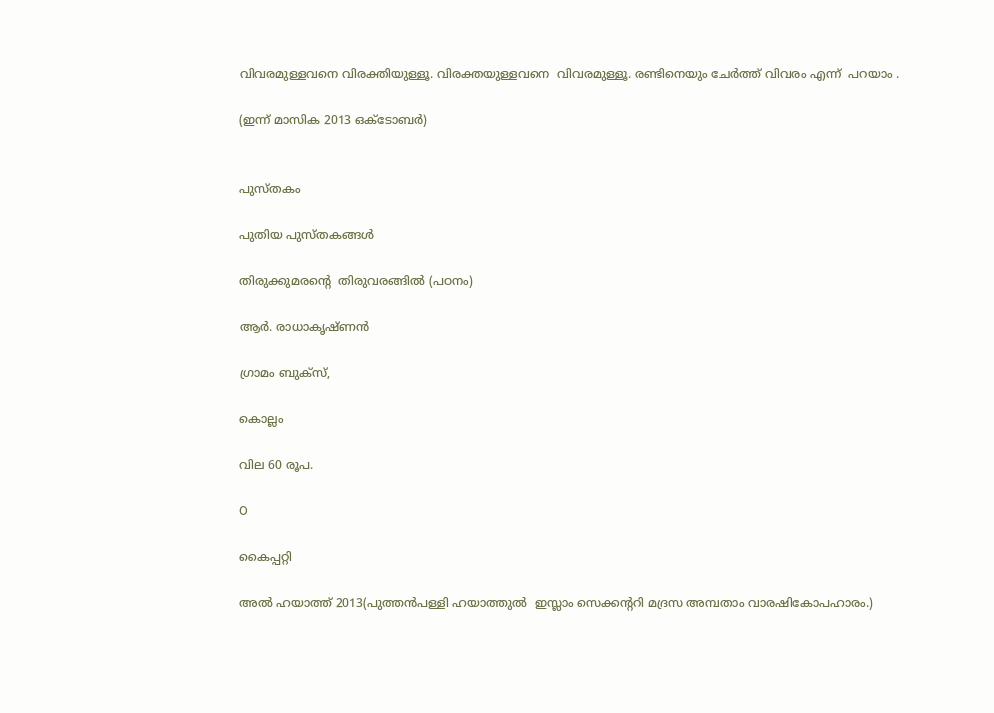വിവരമുള്ളവനെ വിരക്തിയുള്ളൂ. വിരക്തയുള്ളവനെ  വിവരമുള്ളൂ. രണ്ടിനെയും ചേര്‍ത്ത് വിവരം എന്ന്  പറയാം .

(ഇന്ന് മാസിക 2013 ഒക്ടോബര്‍)


പുസ്തകം

പുതിയ പുസ്തകങ്ങള്‍

തിരുക്കുമരന്റെ  തിരുവരങ്ങില്‍ (പഠനം)

ആര്‍. രാധാകൃഷ്ണന്‍

ഗ്രാമം ബുക്സ്,

കൊല്ലം

വില 60 രൂപ.

O

കൈപ്പറ്റി

അല്‍ ഹയാത്ത് 2013(പുത്തന്‍പള്ളി ഹയാത്തുല്‍  ഇസ്ലാം സെക്കന്ററി മദ്രസ അമ്പതാം വാരഷികോപഹാരം.)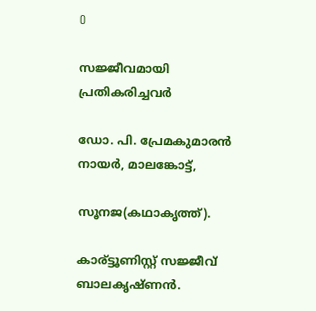O

സജ്ജീവമായി പ്രതികരിച്ചവര്‍

ഡോ. പി. പ്രേമകുമാരന്‍ നായര്‍, മാലങ്കോട്ട്,

സൂനജ(കഥാകൃത്ത്).

കാര്ട്ടൂണിസ്റ്റ് സജ്ജീവ് ബാലകൃഷ്ണന്‍.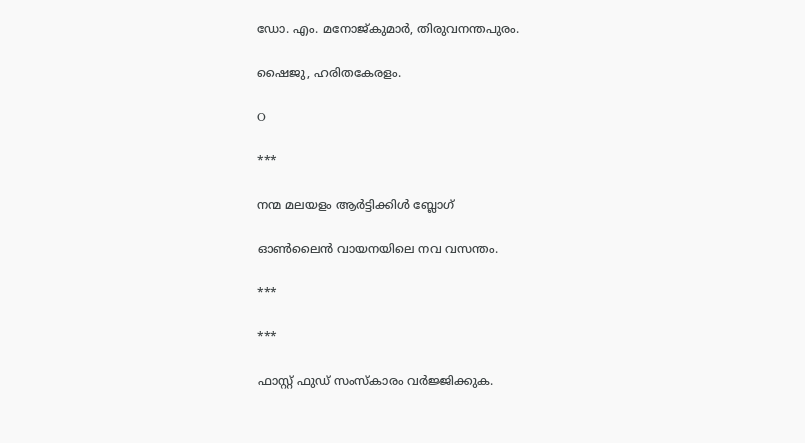ഡോ. എം. മനോജ്‌കുമാര്‍, തിരുവനന്തപുരം.

ഷൈജു, ഹരിതകേരളം.

O

***

നന്മ മലയളം ആര്‍ട്ടിക്കിള്‍ ബ്ലോഗ്‌

ഓണ്‍ലൈന്‍ വായനയിലെ നവ വസന്തം.

***

***

ഫാസ്റ്റ് ഫുഡ്‌ സംസ്കാരം വര്‍ജ്ജിക്കുക.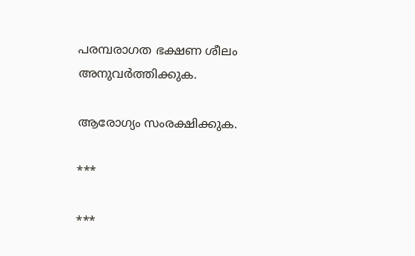പരമ്പരാഗത ഭക്ഷണ ശീലം അനുവര്‍ത്തിക്കുക.

ആരോഗ്യം സംരക്ഷിക്കുക.

***

***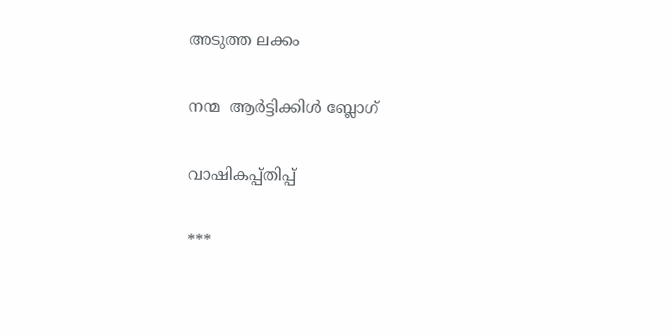അടുത്ത ലക്കം

നന്മ  ആര്‍ട്ടിക്കിള്‍ ബ്ലോഗ്‌

വാഷികപ്പ്തിപ്പ്

***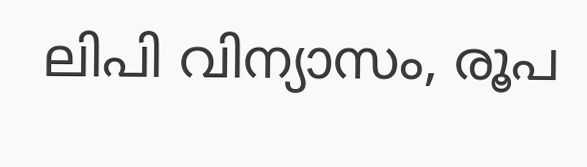ലിപി വിന്യാസം, രൂപ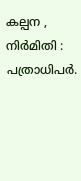കല്പന , നിര്‍മിതി : പത്രാധിപര്‍.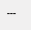---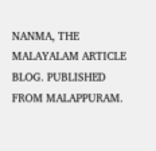NANMA, THE MALAYALAM ARTICLE BLOG. PUBLISHED FROM MALAPPURAM.